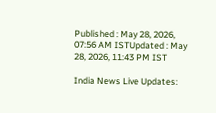Published : May 28, 2026, 07:56 AM ISTUpdated : May 28, 2026, 11:43 PM IST

India News Live Updates: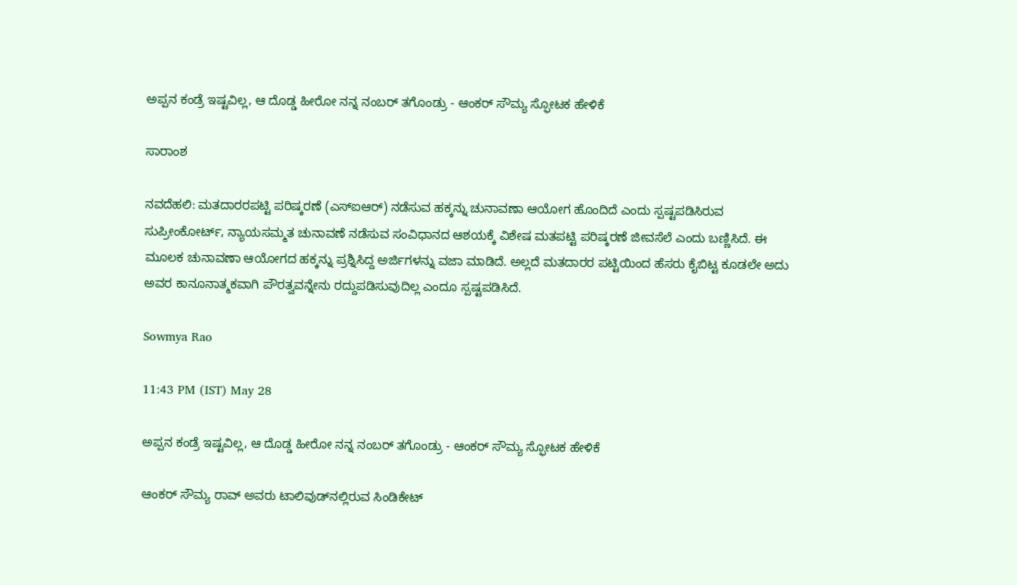ಅಪ್ಪನ ಕಂಡ್ರೆ ಇಷ್ಟವಿಲ್ಲ, ಆ ದೊಡ್ಡ ಹೀರೋ ನನ್ನ ನಂಬರ್ ತಗೊಂಡ್ರು - ಆಂಕರ್ ಸೌಮ್ಯ ಸ್ಫೋಟಕ ಹೇಳಿಕೆ

ಸಾರಾಂಶ

ನವದೆಹಲಿ: ಮತದಾರರಪಟ್ಟಿ ಪರಿಷ್ಕರಣೆ (ಎಸ್‌ಐಆರ್‌) ನಡೆಸುವ ಹಕ್ಕನ್ನು ಚುನಾವಣಾ ಆಯೋಗ ಹೊಂದಿದೆ ಎಂದು ಸ್ಪಷ್ಟಪಡಿಸಿರುವ ಸುಪ್ರೀಂಕೋರ್ಟ್‌, ನ್ಯಾಯಸಮ್ಮತ ಚುನಾವಣೆ ನಡೆಸುವ ಸಂವಿಧಾನದ ಆಶಯಕ್ಕೆ ವಿಶೇಷ ಮತಪಟ್ಟಿ ಪರಿಷ್ಕರಣೆ ಜೀವಸೆಲೆ ಎಂದು ಬಣ್ಣಿಸಿದೆ. ಈ ಮೂಲಕ ಚುನಾವಣಾ ಆಯೋಗದ ಹಕ್ಕನ್ನು ಪ್ರಶ್ನಿಸಿದ್ದ ಅರ್ಜಿಗಳನ್ನು ವಜಾ ಮಾಡಿದೆ. ಅಲ್ಲದೆ ಮತದಾರರ ಪಟ್ಟಿಯಿಂದ ಹೆಸರು ಕೈಬಿಟ್ಟ ಕೂಡಲೇ ಅದು ಅವರ ಕಾನೂನಾತ್ಮಕವಾಗಿ ಪೌರತ್ವವನ್ನೇನು ರದ್ದುಪಡಿಸುವುದಿಲ್ಲ ಎಂದೂ ಸ್ಪಷ್ಟಪಡಿಸಿದೆ.

Sowmya Rao

11:43 PM (IST) May 28

ಅಪ್ಪನ ಕಂಡ್ರೆ ಇಷ್ಟವಿಲ್ಲ, ಆ ದೊಡ್ಡ ಹೀರೋ ನನ್ನ ನಂಬರ್ ತಗೊಂಡ್ರು - ಆಂಕರ್ ಸೌಮ್ಯ ಸ್ಫೋಟಕ ಹೇಳಿಕೆ

ಆಂಕರ್ ಸೌಮ್ಯ ರಾವ್ ಅವರು ಟಾಲಿವುಡ್‌ನಲ್ಲಿರುವ ಸಿಂಡಿಕೇಟ್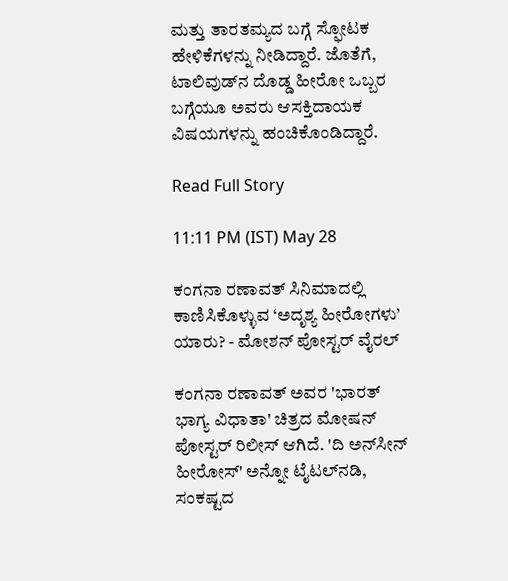ಮತ್ತು ತಾರತಮ್ಯದ ಬಗ್ಗೆ ಸ್ಫೋಟಕ ಹೇಳಿಕೆಗಳನ್ನು ನೀಡಿದ್ದಾರೆ. ಜೊತೆಗೆ, ಟಾಲಿವುಡ್‌ನ ದೊಡ್ಡ ಹೀರೋ ಒಬ್ಬರ ಬಗ್ಗೆಯೂ ಅವರು ಆಸಕ್ತಿದಾಯಕ ವಿಷಯಗಳನ್ನು ಹಂಚಿಕೊಂಡಿದ್ದಾರೆ.

Read Full Story

11:11 PM (IST) May 28

ಕಂಗನಾ ರಣಾವತ್ ಸಿನಿಮಾದಲ್ಲಿ ಕಾಣಿಸಿಕೊಳ್ಳುವ ‘ಅದೃಶ್ಯ ಹೀರೋಗಳು’ ಯಾರು? - ಮೋಶನ್ ಪೋಸ್ಟರ್ ವೈರಲ್

ಕಂಗನಾ ರಣಾವತ್ ಅವರ 'ಭಾರತ್ ಭಾಗ್ಯ ವಿಧಾತಾ' ಚಿತ್ರದ ಮೋಷನ್ ಪೋಸ್ಟರ್ ರಿಲೀಸ್ ಆಗಿದೆ. 'ದಿ ಅನ್‌ಸೀನ್ ಹೀರೋಸ್' ಅನ್ನೋ ಟೈಟಲ್‌ನಡಿ, ಸಂಕಷ್ಟದ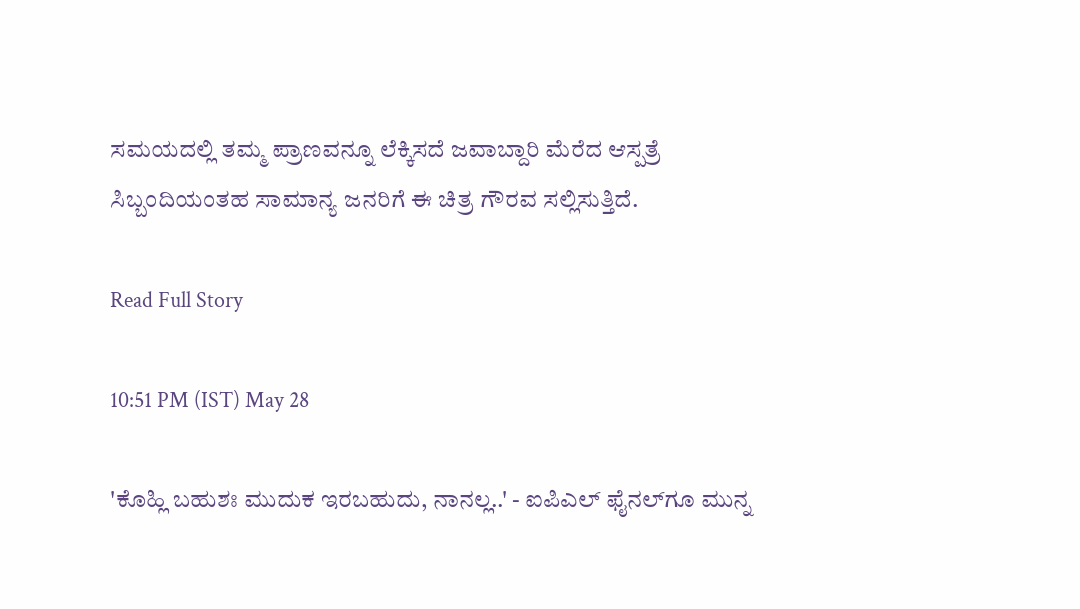ಸಮಯದಲ್ಲಿ ತಮ್ಮ ಪ್ರಾಣವನ್ನೂ ಲೆಕ್ಕಿಸದೆ ಜವಾಬ್ದಾರಿ ಮೆರೆದ ಆಸ್ಪತ್ರೆ ಸಿಬ್ಬಂದಿಯಂತಹ ಸಾಮಾನ್ಯ ಜನರಿಗೆ ಈ ಚಿತ್ರ ಗೌರವ ಸಲ್ಲಿಸುತ್ತಿದೆ.

Read Full Story

10:51 PM (IST) May 28

'ಕೊಹ್ಲಿ ಬಹುಶಃ ಮುದುಕ ಇರಬಹುದು, ನಾನಲ್ಲ..' - ಐಪಿಎಲ್ ಫೈನಲ್‌ಗೂ ಮುನ್ನ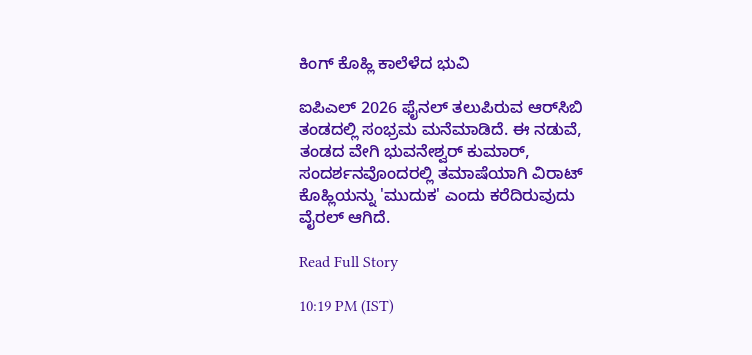ಕಿಂಗ್ ಕೊಹ್ಲಿ ಕಾಲೆಳೆದ ಭುವಿ

ಐಪಿಎಲ್ 2026 ಫೈನಲ್ ತಲುಪಿರುವ ಆರ್‌ಸಿಬಿ ತಂಡದಲ್ಲಿ ಸಂಭ್ರಮ ಮನೆಮಾಡಿದೆ. ಈ ನಡುವೆ, ತಂಡದ ವೇಗಿ ಭುವನೇಶ್ವರ್ ಕುಮಾರ್, ಸಂದರ್ಶನವೊಂದರಲ್ಲಿ ತಮಾಷೆಯಾಗಿ ವಿರಾಟ್ ಕೊಹ್ಲಿಯನ್ನು 'ಮುದುಕ' ಎಂದು ಕರೆದಿರುವುದು ವೈರಲ್ ಆಗಿದೆ.

Read Full Story

10:19 PM (IST)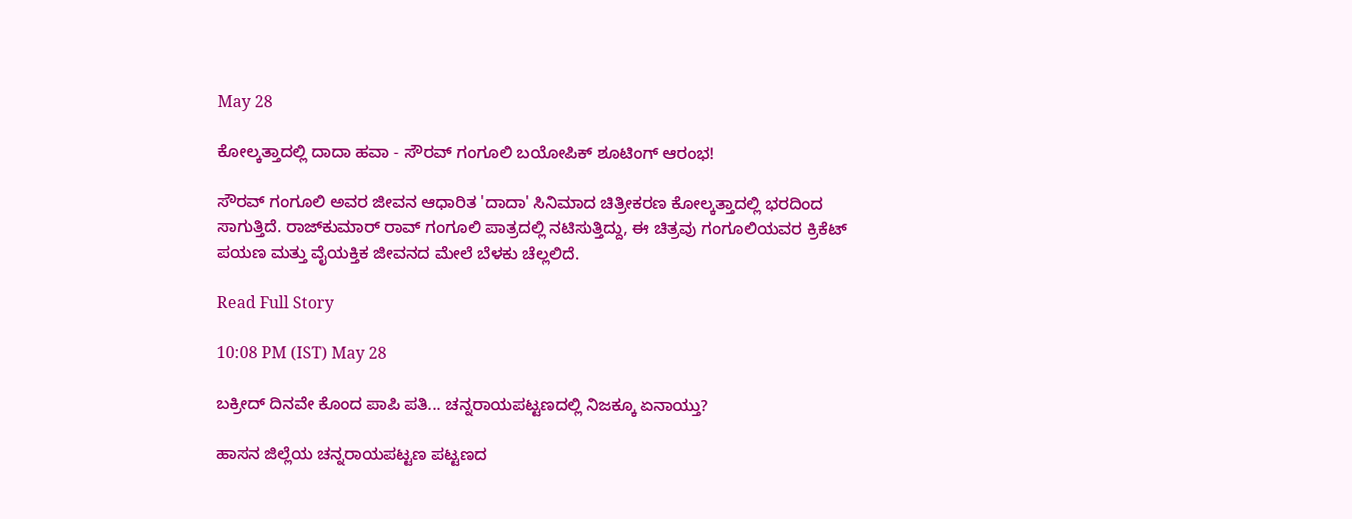May 28

ಕೋಲ್ಕತ್ತಾದಲ್ಲಿ ದಾದಾ ಹವಾ - ಸೌರವ್ ಗಂಗೂಲಿ ಬಯೋಪಿಕ್ ಶೂಟಿಂಗ್ ಆರಂಭ!

ಸೌರವ್ ಗಂಗೂಲಿ ಅವರ ಜೀವನ ಆಧಾರಿತ 'ದಾದಾ' ಸಿನಿಮಾದ ಚಿತ್ರೀಕರಣ ಕೋಲ್ಕತ್ತಾದಲ್ಲಿ ಭರದಿಂದ ಸಾಗುತ್ತಿದೆ. ರಾಜ್‌ಕುಮಾರ್ ರಾವ್ ಗಂಗೂಲಿ ಪಾತ್ರದಲ್ಲಿ ನಟಿಸುತ್ತಿದ್ದು, ಈ ಚಿತ್ರವು ಗಂಗೂಲಿಯವರ ಕ್ರಿಕೆಟ್ ಪಯಣ ಮತ್ತು ವೈಯಕ್ತಿಕ ಜೀವನದ ಮೇಲೆ ಬೆಳಕು ಚೆಲ್ಲಲಿದೆ.

Read Full Story

10:08 PM (IST) May 28

ಬಕ್ರೀದ್ ದಿನವೇ ಕೊಂದ ಪಾಪಿ ಪತಿ... ಚನ್ನರಾಯಪಟ್ಟಣದಲ್ಲಿ ನಿಜಕ್ಕೂ ಏನಾಯ್ತು?

ಹಾಸನ ಜಿಲ್ಲೆಯ ಚನ್ನರಾಯಪಟ್ಟಣ ಪಟ್ಟಣದ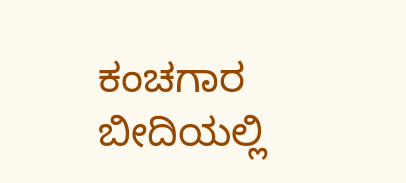ಕಂಚಗಾರ ಬೀದಿಯಲ್ಲಿ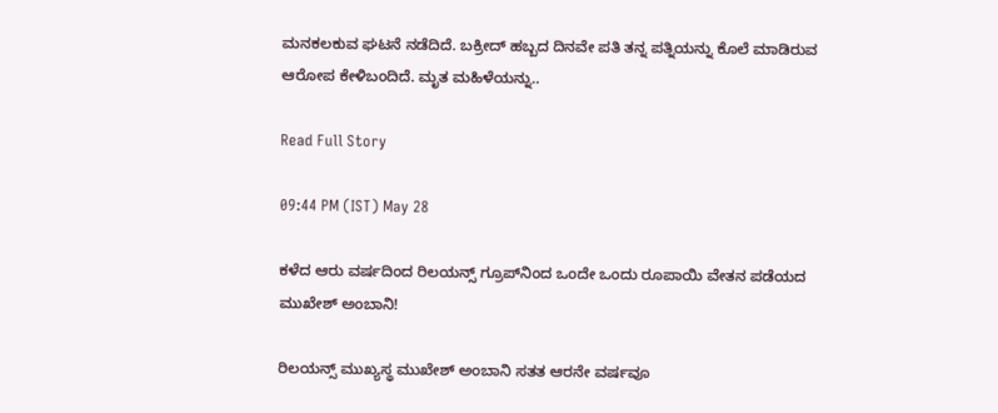ಮನಕಲಕುವ ಘಟನೆ ನಡೆದಿದೆ. ಬಕ್ರೀದ್ ಹಬ್ಬದ ದಿನವೇ ಪತಿ ತನ್ನ ಪತ್ನಿಯನ್ನು ಕೊಲೆ ಮಾಡಿರುವ ಆರೋಪ ಕೇಳಿಬಂದಿದೆ. ಮೃತ ಮಹಿಳೆಯನ್ನು..

Read Full Story

09:44 PM (IST) May 28

ಕಳೆದ ಆರು ವರ್ಷದಿಂದ ರಿಲಯನ್ಸ್‌ ಗ್ರೂಪ್‌ನಿಂದ ಒಂದೇ ಒಂದು ರೂಪಾಯಿ ವೇತನ ಪಡೆಯದ ಮುಖೇಶ್‌ ಅಂಬಾನಿ!

ರಿಲಯನ್ಸ್ ಮುಖ್ಯಸ್ಥ ಮುಖೇಶ್ ಅಂಬಾನಿ ಸತತ ಆರನೇ ವರ್ಷವೂ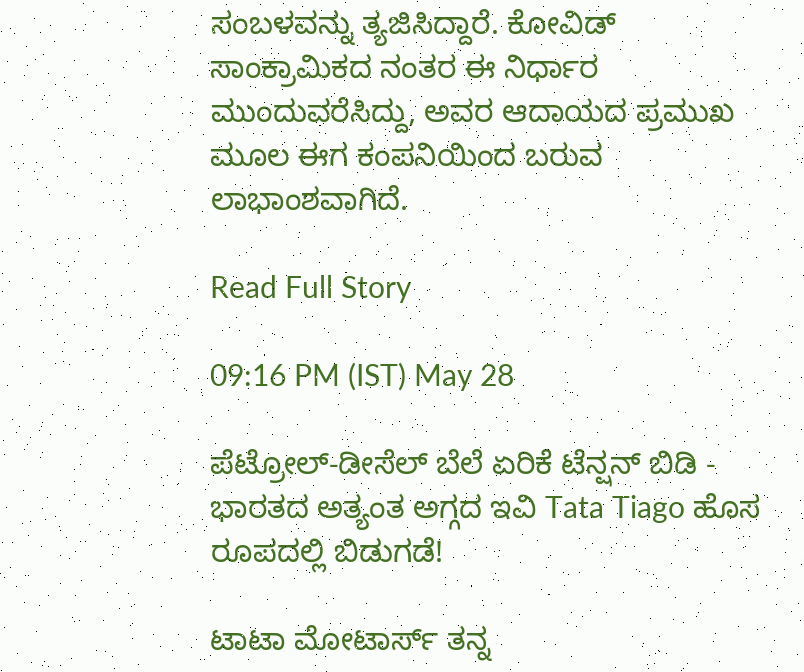ಸಂಬಳವನ್ನು ತ್ಯಜಿಸಿದ್ದಾರೆ. ಕೋವಿಡ್ ಸಾಂಕ್ರಾಮಿಕದ ನಂತರ ಈ ನಿರ್ಧಾರ ಮುಂದುವರೆಸಿದ್ದು, ಅವರ ಆದಾಯದ ಪ್ರಮುಖ ಮೂಲ ಈಗ ಕಂಪನಿಯಿಂದ ಬರುವ ಲಾಭಾಂಶವಾಗಿದೆ.

Read Full Story

09:16 PM (IST) May 28

ಪೆಟ್ರೋಲ್-ಡೀಸೆಲ್ ಬೆಲೆ ಏರಿಕೆ ಟೆನ್ಷನ್ ಬಿಡಿ - ಭಾರತದ ಅತ್ಯಂತ ಅಗ್ಗದ ಇವಿ Tata Tiago ಹೊಸ ರೂಪದಲ್ಲಿ ಬಿಡುಗಡೆ!

ಟಾಟಾ ಮೋಟಾರ್ಸ್ ತನ್ನ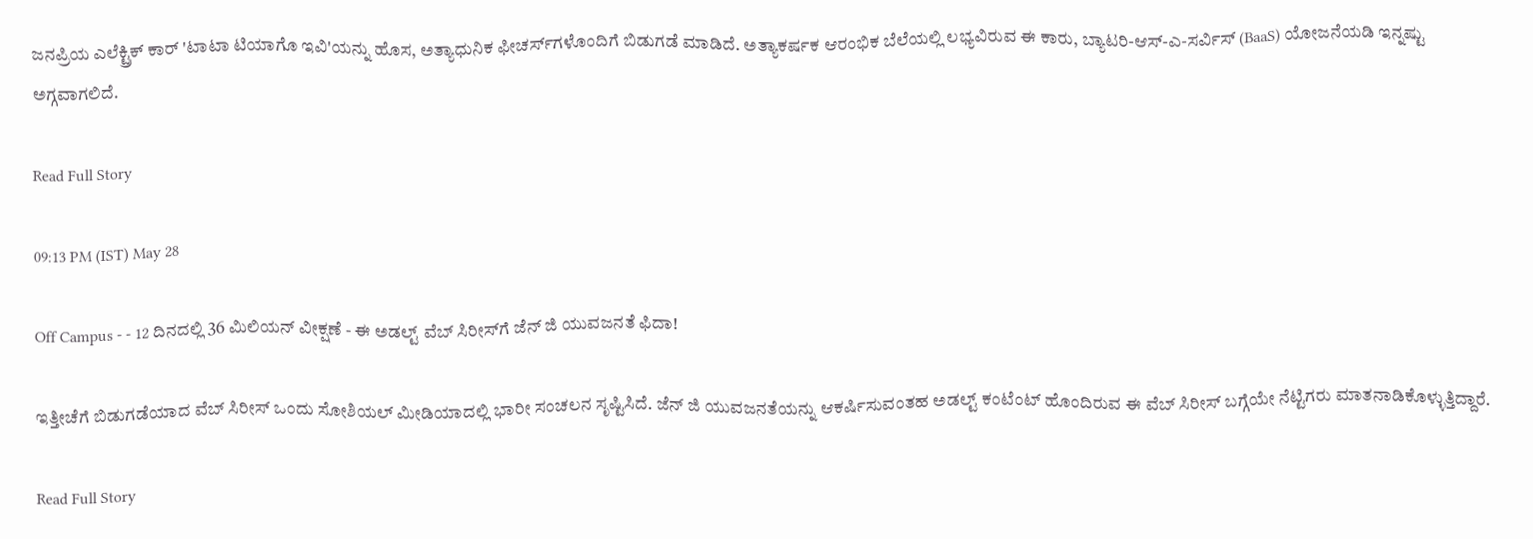ಜನಪ್ರಿಯ ಎಲೆಕ್ಟ್ರಿಕ್ ಕಾರ್ 'ಟಾಟಾ ಟಿಯಾಗೊ ಇವಿ'ಯನ್ನು ಹೊಸ, ಅತ್ಯಾಧುನಿಕ ಫೀಚರ್ಸ್‌ಗಳೊಂದಿಗೆ ಬಿಡುಗಡೆ ಮಾಡಿದೆ. ಅತ್ಯಾಕರ್ಷಕ ಆರಂಭಿಕ ಬೆಲೆಯಲ್ಲಿ ಲಭ್ಯವಿರುವ ಈ ಕಾರು, ಬ್ಯಾಟರಿ-ಆಸ್-ಎ-ಸರ್ವಿಸ್ (BaaS) ಯೋಜನೆಯಡಿ ಇನ್ನಷ್ಟು ಅಗ್ಗವಾಗಲಿದೆ.

Read Full Story

09:13 PM (IST) May 28

Off Campus - - 12 ದಿನದಲ್ಲಿ 36 ಮಿಲಿಯನ್ ವೀಕ್ಷಣೆ - ಈ ಅಡಲ್ಟ್ ವೆಬ್ ಸಿರೀಸ್‌ಗೆ ಜೆನ್‌ ಜಿ ಯುವಜನತೆ ಫಿದಾ!

ಇತ್ತೀಚೆಗೆ ಬಿಡುಗಡೆಯಾದ ವೆಬ್ ಸಿರೀಸ್‌ ಒಂದು ಸೋಶಿಯಲ್ ಮೀಡಿಯಾದಲ್ಲಿ ಭಾರೀ ಸಂಚಲನ ಸೃಷ್ಟಿಸಿದೆ. ಜೆನ್‌ ಜಿ ಯುವಜನತೆಯನ್ನು ಆಕರ್ಷಿಸುವಂತಹ ಅಡಲ್ಟ್ ಕಂಟೆಂಟ್ ಹೊಂದಿರುವ ಈ ವೆಬ್ ಸಿರೀಸ್ ಬಗ್ಗೆಯೇ ನೆಟ್ಟಿಗರು ಮಾತನಾಡಿಕೊಳ್ಳುತ್ತಿದ್ದಾರೆ.

Read Full Story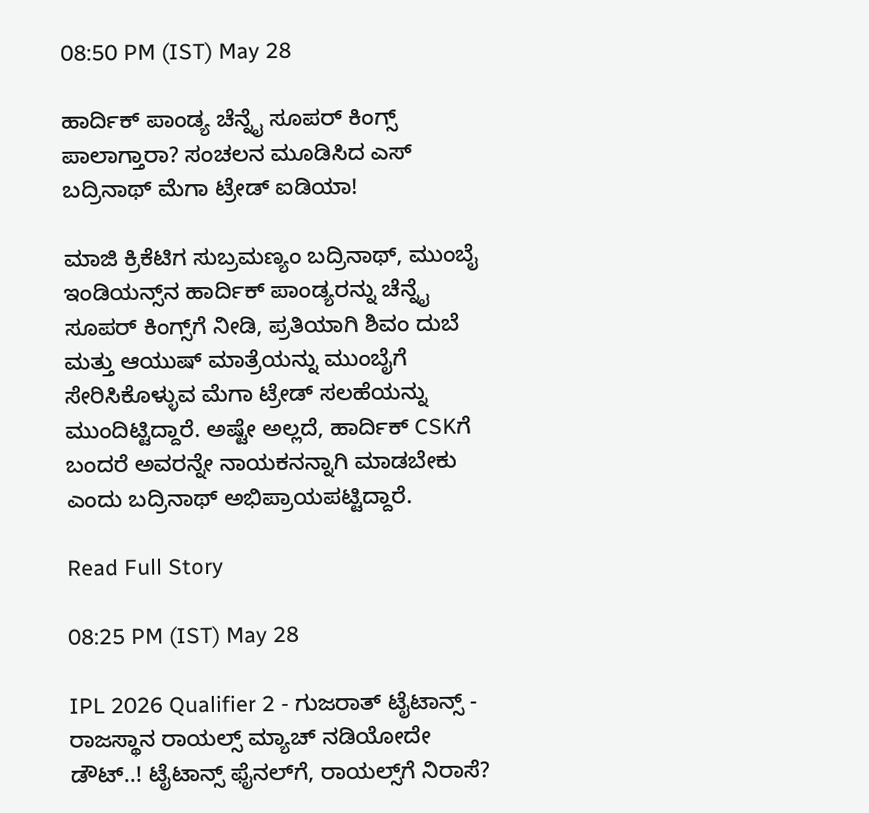08:50 PM (IST) May 28

ಹಾರ್ದಿಕ್ ಪಾಂಡ್ಯ ಚೆನ್ನೈ ಸೂಪರ್ ಕಿಂಗ್ಸ್ ಪಾಲಾಗ್ತಾರಾ? ಸಂಚಲನ ಮೂಡಿಸಿದ ಎಸ್ ಬದ್ರಿನಾಥ್ ಮೆಗಾ ಟ್ರೇಡ್ ಐಡಿಯಾ!

ಮಾಜಿ ಕ್ರಿಕೆಟಿಗ ಸುಬ್ರಮಣ್ಯಂ ಬದ್ರಿನಾಥ್, ಮುಂಬೈ ಇಂಡಿಯನ್ಸ್‌ನ ಹಾರ್ದಿಕ್ ಪಾಂಡ್ಯರನ್ನು ಚೆನ್ನೈ ಸೂಪರ್ ಕಿಂಗ್ಸ್‌ಗೆ ನೀಡಿ, ಪ್ರತಿಯಾಗಿ ಶಿವಂ ದುಬೆ ಮತ್ತು ಆಯುಷ್ ಮಾತ್ರೆಯನ್ನು ಮುಂಬೈಗೆ ಸೇರಿಸಿಕೊಳ್ಳುವ ಮೆಗಾ ಟ್ರೇಡ್ ಸಲಹೆಯನ್ನು ಮುಂದಿಟ್ಟಿದ್ದಾರೆ. ಅಷ್ಟೇ ಅಲ್ಲದೆ, ಹಾರ್ದಿಕ್ CSKಗೆ ಬಂದರೆ ಅವರನ್ನೇ ನಾಯಕನನ್ನಾಗಿ ಮಾಡಬೇಕು ಎಂದು ಬದ್ರಿನಾಥ್ ಅಭಿಪ್ರಾಯಪಟ್ಟಿದ್ದಾರೆ.

Read Full Story

08:25 PM (IST) May 28

IPL 2026 Qualifier 2 - ಗುಜರಾತ್ ಟೈಟಾನ್ಸ್ - ರಾಜಸ್ಥಾನ ರಾಯಲ್ಸ್ ಮ್ಯಾಚ್ ನಡಿಯೋದೇ ಡೌಟ್..! ಟೈಟಾನ್ಸ್ ಫೈನಲ್‌ಗೆ, ರಾಯಲ್ಸ್‌ಗೆ ನಿರಾಸೆ?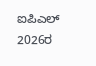ಐಪಿಎಲ್ 2026ರ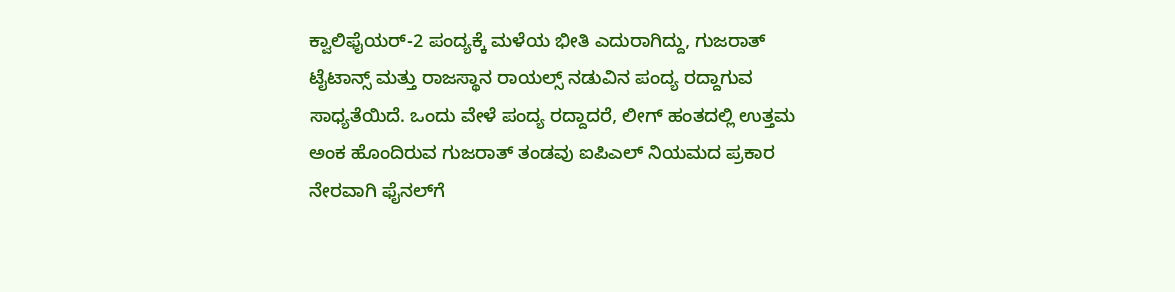ಕ್ವಾಲಿಫೈಯರ್-2 ಪಂದ್ಯಕ್ಕೆ ಮಳೆಯ ಭೀತಿ ಎದುರಾಗಿದ್ದು, ಗುಜರಾತ್ ಟೈಟಾನ್ಸ್ ಮತ್ತು ರಾಜಸ್ಥಾನ ರಾಯಲ್ಸ್ ನಡುವಿನ ಪಂದ್ಯ ರದ್ದಾಗುವ ಸಾಧ್ಯತೆಯಿದೆ. ಒಂದು ವೇಳೆ ಪಂದ್ಯ ರದ್ದಾದರೆ, ಲೀಗ್ ಹಂತದಲ್ಲಿ ಉತ್ತಮ ಅಂಕ ಹೊಂದಿರುವ ಗುಜರಾತ್ ತಂಡವು ಐಪಿಎಲ್ ನಿಯಮದ ಪ್ರಕಾರ ನೇರವಾಗಿ ಫೈನಲ್‌ಗೆ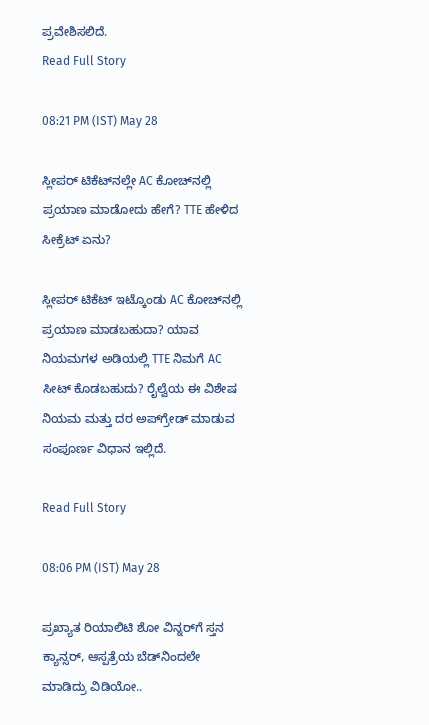ಪ್ರವೇಶಿಸಲಿದೆ.
Read Full Story

08:21 PM (IST) May 28

ಸ್ಲೀಪರ್ ಟಿಕೆಟ್‌ನಲ್ಲೇ AC ಕೋಚ್‌ನಲ್ಲಿ ಪ್ರಯಾಣ ಮಾಡೋದು ಹೇಗೆ? TTE ಹೇಳಿದ ಸೀಕ್ರೆಟ್ ಏನು?

ಸ್ಲೀಪರ್ ಟಿಕೆಟ್ ಇಟ್ಕೊಂಡು AC ಕೋಚ್‌ನಲ್ಲಿ ಪ್ರಯಾಣ ಮಾಡಬಹುದಾ? ಯಾವ ನಿಯಮಗಳ ಅಡಿಯಲ್ಲಿ TTE ನಿಮಗೆ AC ಸೀಟ್ ಕೊಡಬಹುದು? ರೈಲ್ವೆಯ ಈ ವಿಶೇಷ ನಿಯಮ ಮತ್ತು ದರ ಅಪ್‌ಗ್ರೇಡ್ ಮಾಡುವ ಸಂಪೂರ್ಣ ವಿಧಾನ ಇಲ್ಲಿದೆ.

Read Full Story

08:06 PM (IST) May 28

ಪ್ರಖ್ಯಾತ ರಿಯಾಲಿಟಿ ಶೋ ವಿನ್ನರ್‌ಗೆ ಸ್ತನ ಕ್ಯಾನ್ಸರ್‌, ಆಸ್ಪತ್ರೆಯ ಬೆಡ್‌ನಿಂದಲೇ ಮಾಡಿದ್ರು ವಿಡಿಯೋ..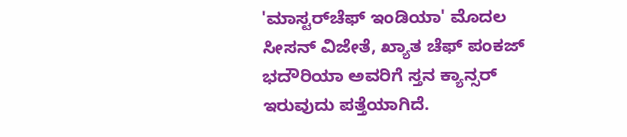'ಮಾಸ್ಟರ್‌ಚೆಫ್ ಇಂಡಿಯಾ' ಮೊದಲ ಸೀಸನ್ ವಿಜೇತೆ, ಖ್ಯಾತ ಚೆಫ್ ಪಂಕಜ್ ಭದೌರಿಯಾ ಅವರಿಗೆ ಸ್ತನ ಕ್ಯಾನ್ಸರ್ ಇರುವುದು ಪತ್ತೆಯಾಗಿದೆ.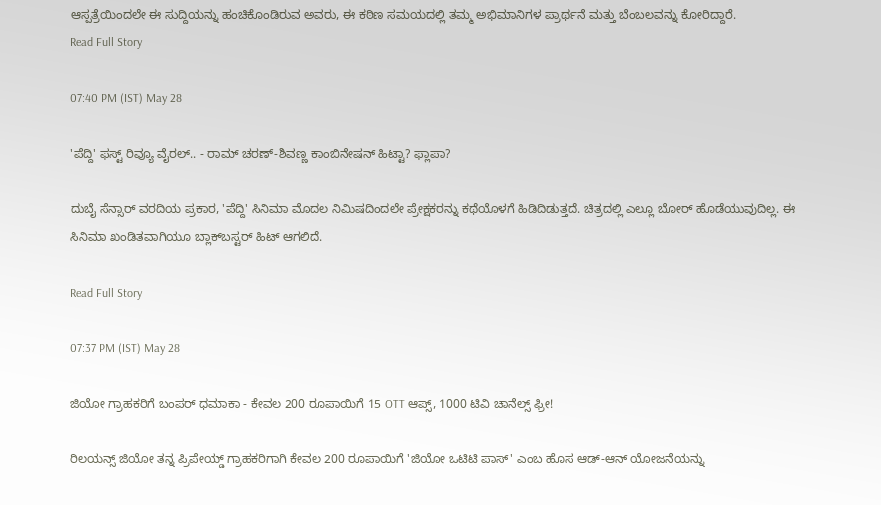ಆಸ್ಪತ್ರೆಯಿಂದಲೇ ಈ ಸುದ್ದಿಯನ್ನು ಹಂಚಿಕೊಂಡಿರುವ ಅವರು, ಈ ಕಠಿಣ ಸಮಯದಲ್ಲಿ ತಮ್ಮ ಅಭಿಮಾನಿಗಳ ಪ್ರಾರ್ಥನೆ ಮತ್ತು ಬೆಂಬಲವನ್ನು ಕೋರಿದ್ದಾರೆ.
Read Full Story

07:40 PM (IST) May 28

'ಪೆದ್ದಿ' ಫಸ್ಟ್ ರಿವ್ಯೂ ವೈರಲ್.. - ರಾಮ್ ಚರಣ್-ಶಿವಣ್ಣ ಕಾಂಬಿನೇಷನ್ ಹಿಟ್ಟಾ? ಫ್ಲಾಪಾ?

ದುಬೈ ಸೆನ್ಸಾರ್ ವರದಿಯ ಪ್ರಕಾರ, 'ಪೆದ್ದಿ' ಸಿನಿಮಾ ಮೊದಲ ನಿಮಿಷದಿಂದಲೇ ಪ್ರೇಕ್ಷಕರನ್ನು ಕಥೆಯೊಳಗೆ ಹಿಡಿದಿಡುತ್ತದೆ. ಚಿತ್ರದಲ್ಲಿ ಎಲ್ಲೂ ಬೋರ್ ಹೊಡೆಯುವುದಿಲ್ಲ. ಈ ಸಿನಿಮಾ ಖಂಡಿತವಾಗಿಯೂ ಬ್ಲಾಕ್‌ಬಸ್ಟರ್ ಹಿಟ್ ಆಗಲಿದೆ.

Read Full Story

07:37 PM (IST) May 28

ಜಿಯೋ ಗ್ರಾಹಕರಿಗೆ ಬಂಪರ್ ಧಮಾಕಾ - ಕೇವಲ 200 ರೂಪಾಯಿಗೆ 15 OTT ಆಪ್ಸ್, 1000 ಟಿವಿ ಚಾನೆಲ್ಸ್ ಫ್ರೀ!

ರಿಲಯನ್ಸ್ ಜಿಯೋ ತನ್ನ ಪ್ರಿಪೇಯ್ಡ್ ಗ್ರಾಹಕರಿಗಾಗಿ ಕೇವಲ 200 ರೂಪಾಯಿಗೆ 'ಜಿಯೋ ಒಟಿಟಿ ಪಾಸ್' ಎಂಬ ಹೊಸ ಆಡ್-ಆನ್ ಯೋಜನೆಯನ್ನು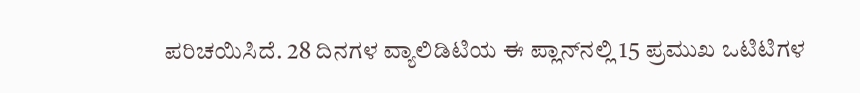ಪರಿಚಯಿಸಿದೆ. 28 ದಿನಗಳ ವ್ಯಾಲಿಡಿಟಿಯ ಈ ಪ್ಲಾನ್‌ನಲ್ಲಿ 15 ಪ್ರಮುಖ ಒಟಿಟಿಗಳ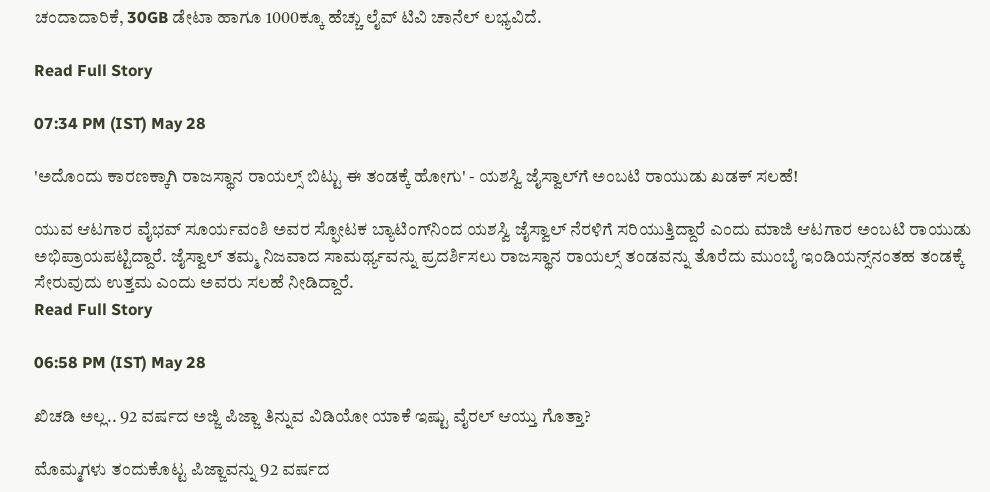ಚಂದಾದಾರಿಕೆ, 30GB ಡೇಟಾ ಹಾಗೂ 1000ಕ್ಕೂ ಹೆಚ್ಚು ಲೈವ್ ಟಿವಿ ಚಾನೆಲ್ ಲಭ್ಯವಿದೆ.

Read Full Story

07:34 PM (IST) May 28

'ಅದೊಂದು ಕಾರಣಕ್ಕಾಗಿ ರಾಜಸ್ಥಾನ ರಾಯಲ್ಸ್‌ ಬಿಟ್ಟು ಈ ತಂಡಕ್ಕೆ ಹೋಗು' - ಯಶಸ್ವಿ ಜೈಸ್ವಾಲ್‌ಗೆ ಅಂಬಟಿ ರಾಯುಡು ಖಡಕ್ ಸಲಹೆ!

ಯುವ ಆಟಗಾರ ವೈಭವ್ ಸೂರ್ಯವಂಶಿ ಅವರ ಸ್ಫೋಟಕ ಬ್ಯಾಟಿಂಗ್‌ನಿಂದ ಯಶಸ್ವಿ ಜೈಸ್ವಾಲ್ ನೆರಳಿಗೆ ಸರಿಯುತ್ತಿದ್ದಾರೆ ಎಂದು ಮಾಜಿ ಆಟಗಾರ ಅಂಬಟಿ ರಾಯುಡು ಅಭಿಪ್ರಾಯಪಟ್ಟಿದ್ದಾರೆ. ಜೈಸ್ವಾಲ್ ತಮ್ಮ ನಿಜವಾದ ಸಾಮರ್ಥ್ಯವನ್ನು ಪ್ರದರ್ಶಿಸಲು ರಾಜಸ್ಥಾನ ರಾಯಲ್ಸ್ ತಂಡವನ್ನು ತೊರೆದು ಮುಂಬೈ ಇಂಡಿಯನ್ಸ್‌ನಂತಹ ತಂಡಕ್ಕೆ ಸೇರುವುದು ಉತ್ತಮ ಎಂದು ಅವರು ಸಲಹೆ ನೀಡಿದ್ದಾರೆ.
Read Full Story

06:58 PM (IST) May 28

ಖಿಚಡಿ ಅಲ್ಲ.. 92 ವರ್ಷದ ಅಜ್ಜಿ ಪಿಜ್ಜಾ ತಿನ್ನುವ ವಿಡಿಯೋ ಯಾಕೆ ಇಷ್ಟು ವೈರಲ್ ಆಯ್ತು ಗೊತ್ತಾ?

ಮೊಮ್ಮಗಳು ತಂದುಕೊಟ್ಟ ಪಿಜ್ಜಾವನ್ನು 92 ವರ್ಷದ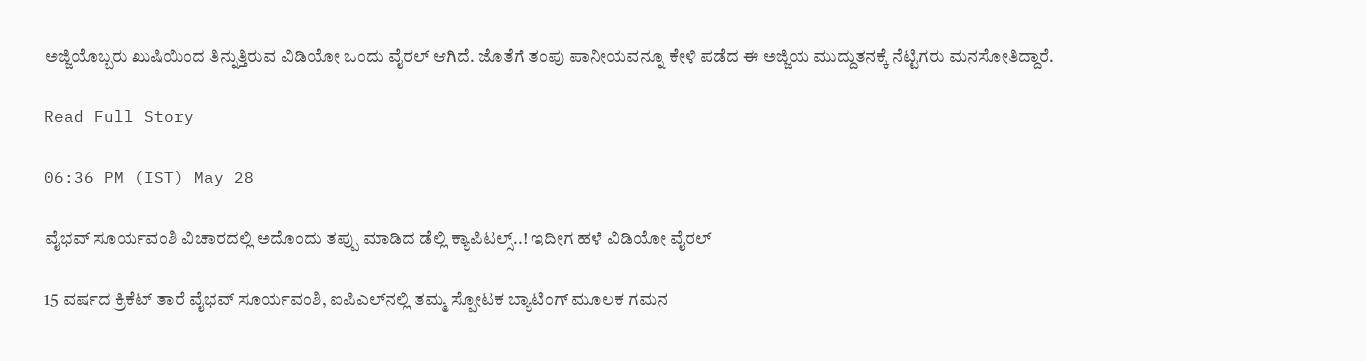ಅಜ್ಜಿಯೊಬ್ಬರು ಖುಷಿಯಿಂದ ತಿನ್ನುತ್ತಿರುವ ವಿಡಿಯೋ ಒಂದು ವೈರಲ್ ಆಗಿದೆ. ಜೊತೆಗೆ ತಂಪು ಪಾನೀಯವನ್ನೂ ಕೇಳಿ ಪಡೆದ ಈ ಅಜ್ಜಿಯ ಮುದ್ದುತನಕ್ಕೆ ನೆಟ್ಟಿಗರು ಮನಸೋತಿದ್ದಾರೆ.

Read Full Story

06:36 PM (IST) May 28

ವೈಭವ್ ಸೂರ್ಯವಂಶಿ ವಿಚಾರದಲ್ಲಿ ಅದೊಂದು ತಪ್ಪು ಮಾಡಿದ ಡೆಲ್ಲಿ ಕ್ಯಾಪಿಟಲ್ಸ್‌..! ಇದೀಗ ಹಳೆ ವಿಡಿಯೋ ವೈರಲ್

15 ವರ್ಷದ ಕ್ರಿಕೆಟ್ ತಾರೆ ವೈಭವ್ ಸೂರ್ಯವಂಶಿ, ಐಪಿಎಲ್‌ನಲ್ಲಿ ತಮ್ಮ ಸ್ಪೋಟಕ ಬ್ಯಾಟಿಂಗ್ ಮೂಲಕ ಗಮನ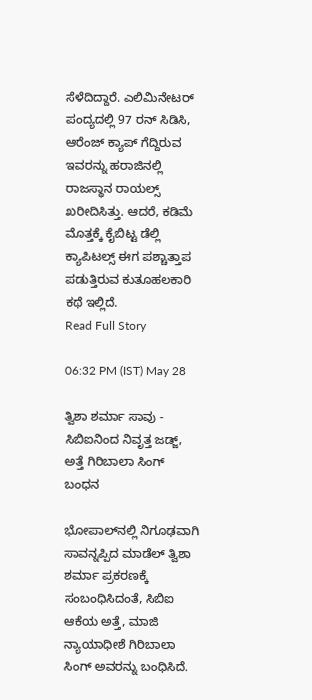ಸೆಳೆದಿದ್ದಾರೆ. ಎಲಿಮಿನೇಟರ್ ಪಂದ್ಯದಲ್ಲಿ 97 ರನ್ ಸಿಡಿಸಿ, ಆರೆಂಜ್ ಕ್ಯಾಪ್ ಗೆದ್ದಿರುವ ಇವರನ್ನು ಹರಾಜಿನಲ್ಲಿ ರಾಜಸ್ಥಾನ ರಾಯಲ್ಸ್ ಖರೀದಿಸಿತ್ತು. ಆದರೆ, ಕಡಿಮೆ ಮೊತ್ತಕ್ಕೆ ಕೈಬಿಟ್ಟ ಡೆಲ್ಲಿ ಕ್ಯಾಪಿಟಲ್ಸ್ ಈಗ ಪಶ್ಚಾತ್ತಾಪ ಪಡುತ್ತಿರುವ ಕುತೂಹಲಕಾರಿ ಕಥೆ ಇಲ್ಲಿದೆ.
Read Full Story

06:32 PM (IST) May 28

ತ್ವಿಶಾ ಶರ್ಮಾ ಸಾವು - ಸಿಬಿಐನಿಂದ ನಿವೃತ್ತ ಜಡ್ಜ್‌, ಅತ್ತೆ ಗಿರಿಬಾಲಾ ಸಿಂಗ್‌ ಬಂಧನ

ಭೋಪಾಲ್‌ನಲ್ಲಿ ನಿಗೂಢವಾಗಿ ಸಾವನ್ನಪ್ಪಿದ ಮಾಡೆಲ್ ತ್ವಿಶಾ ಶರ್ಮಾ ಪ್ರಕರಣಕ್ಕೆ ಸಂಬಂಧಿಸಿದಂತೆ, ಸಿಬಿಐ ಆಕೆಯ ಅತ್ತೆ, ಮಾಜಿ ನ್ಯಾಯಾಧೀಶೆ ಗಿರಿಬಾಲಾ ಸಿಂಗ್ ಅವರನ್ನು ಬಂಧಿಸಿದೆ.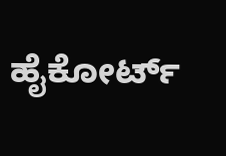ಹೈಕೋರ್ಟ್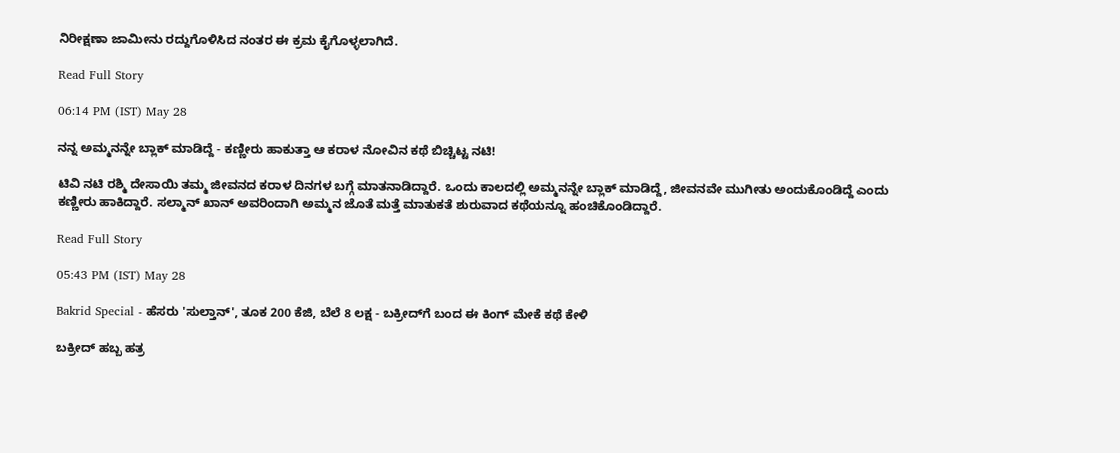ನಿರೀಕ್ಷಣಾ ಜಾಮೀನು ರದ್ದುಗೊಳಿಸಿದ ನಂತರ ಈ ಕ್ರಮ ಕೈಗೊಳ್ಳಲಾಗಿದೆ.

Read Full Story

06:14 PM (IST) May 28

ನನ್ನ ಅಮ್ಮನನ್ನೇ ಬ್ಲಾಕ್ ಮಾಡಿದ್ದೆ - ಕಣ್ಣೀರು ಹಾಕುತ್ತಾ ಆ ಕರಾಳ ನೋವಿನ ಕಥೆ ಬಿಚ್ಚಿಟ್ಟ ನಟಿ!

ಟಿವಿ ನಟಿ ರಶ್ಮಿ ದೇಸಾಯಿ ತಮ್ಮ ಜೀವನದ ಕರಾಳ ದಿನಗಳ ಬಗ್ಗೆ ಮಾತನಾಡಿದ್ದಾರೆ. ಒಂದು ಕಾಲದಲ್ಲಿ ಅಮ್ಮನನ್ನೇ ಬ್ಲಾಕ್ ಮಾಡಿದ್ದೆ, ಜೀವನವೇ ಮುಗೀತು ಅಂದುಕೊಂಡಿದ್ದೆ ಎಂದು ಕಣ್ಣೀರು ಹಾಕಿದ್ದಾರೆ. ಸಲ್ಮಾನ್ ಖಾನ್ ಅವರಿಂದಾಗಿ ಅಮ್ಮನ ಜೊತೆ ಮತ್ತೆ ಮಾತುಕತೆ ಶುರುವಾದ ಕಥೆಯನ್ನೂ ಹಂಚಿಕೊಂಡಿದ್ದಾರೆ.

Read Full Story

05:43 PM (IST) May 28

Bakrid Special - ಹೆಸರು 'ಸುಲ್ತಾನ್', ತೂಕ 200 ಕೆಜಿ, ಬೆಲೆ 8 ಲಕ್ಷ - ಬಕ್ರೀದ್‌ಗೆ ಬಂದ ಈ ಕಿಂಗ್ ಮೇಕೆ ಕಥೆ ಕೇಳಿ

ಬಕ್ರೀದ್ ಹಬ್ಬ ಹತ್ರ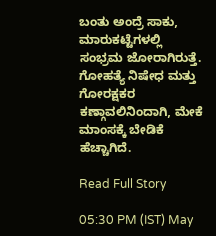ಬಂತು ಅಂದ್ರೆ ಸಾಕು, ಮಾರುಕಟ್ಟೆಗಳಲ್ಲಿ ಸಂಭ್ರಮ ಜೋರಾಗಿರುತ್ತೆ. ಗೋಹತ್ಯೆ ನಿಷೇಧ ಮತ್ತು ಗೋರಕ್ಷಕರ ಕಣ್ಗಾವಲಿನಿಂದಾಗಿ, ಮೇಕೆ ಮಾಂಸಕ್ಕೆ ಬೇಡಿಕೆ ಹೆಚ್ಚಾಗಿದೆ.

Read Full Story

05:30 PM (IST) May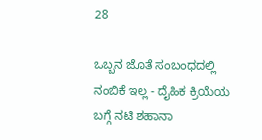28

ಒಬ್ಬನ ಜೊತೆ ಸಂಬಂಧದಲ್ಲಿ ನಂಬಿಕೆ ಇಲ್ಲ - ದೈಹಿಕ ಕ್ರಿಯೆಯ ಬಗ್ಗೆ ನಟಿ ಶಹಾನಾ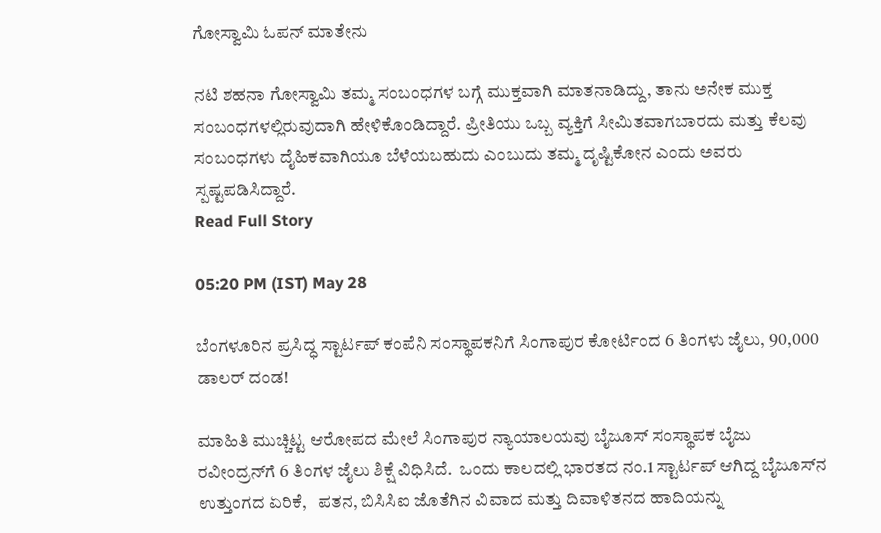ಗೋಸ್ವಾಮಿ ಓಪನ್ ಮಾತೇನು

ನಟಿ ಶಹನಾ ಗೋಸ್ವಾಮಿ ತಮ್ಮ ಸಂಬಂಧಗಳ ಬಗ್ಗೆ ಮುಕ್ತವಾಗಿ ಮಾತನಾಡಿದ್ದು, ತಾನು ಅನೇಕ ಮುಕ್ತ ಸಂಬಂಧಗಳಲ್ಲಿರುವುದಾಗಿ ಹೇಳಿಕೊಂಡಿದ್ದಾರೆ. ಪ್ರೀತಿಯು ಒಬ್ಬ ವ್ಯಕ್ತಿಗೆ ಸೀಮಿತವಾಗಬಾರದು ಮತ್ತು ಕೆಲವು ಸಂಬಂಧಗಳು ದೈಹಿಕವಾಗಿಯೂ ಬೆಳೆಯಬಹುದು ಎಂಬುದು ತಮ್ಮ ದೃಷ್ಟಿಕೋನ ಎಂದು ಅವರು ಸ್ಪಷ್ಟಪಡಿಸಿದ್ದಾರೆ.
Read Full Story

05:20 PM (IST) May 28

ಬೆಂಗಳೂರಿನ ಪ್ರಸಿದ್ಧ ಸ್ಟಾರ್ಟಪ್ ಕಂಪೆನಿ ಸಂಸ್ಥಾಪಕನಿಗೆ ಸಿಂಗಾಪುರ ಕೋರ್ಟಿಂದ 6 ತಿಂಗಳು ಜೈಲು, 90,000 ಡಾಲರ್ ದಂಡ!

ಮಾಹಿತಿ ಮುಚ್ಚಿಟ್ಟ ಆರೋಪದ ಮೇಲೆ ಸಿಂಗಾಪುರ ನ್ಯಾಯಾಲಯವು ಬೈಜೂಸ್ ಸಂಸ್ಥಾಪಕ ಬೈಜು ರವೀಂದ್ರನ್‌ಗೆ 6 ತಿಂಗಳ ಜೈಲು ಶಿಕ್ಷೆ ವಿಧಿಸಿದೆ.  ಒಂದು ಕಾಲದಲ್ಲಿ ಭಾರತದ ನಂ.1 ಸ್ಟಾರ್ಟಪ್ ಆಗಿದ್ದ ಬೈಜೂಸ್‌ನ ಉತ್ತುಂಗದ ಏರಿಕೆ,   ಪತನ, ಬಿಸಿಸಿಐ ಜೊತೆಗಿನ ವಿವಾದ ಮತ್ತು ದಿವಾಳಿತನದ ಹಾದಿಯನ್ನು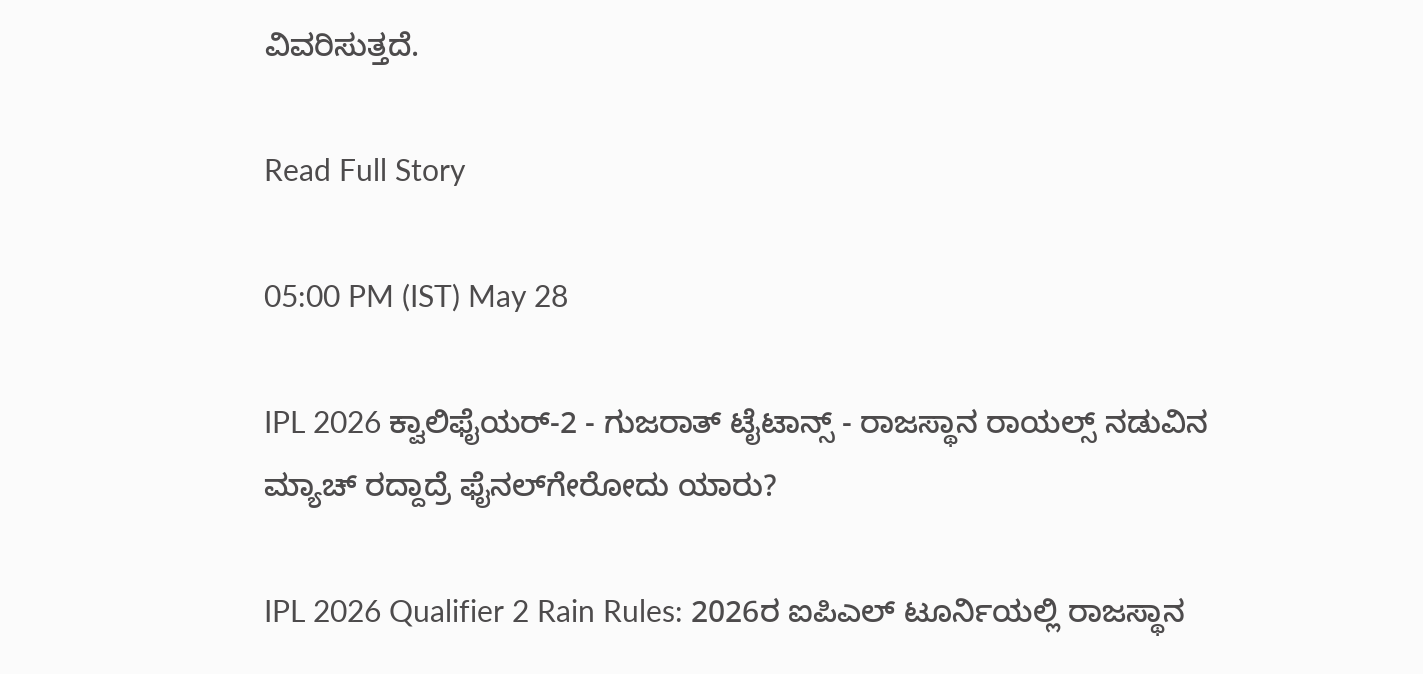ವಿವರಿಸುತ್ತದೆ.

Read Full Story

05:00 PM (IST) May 28

IPL 2026 ಕ್ವಾಲಿಫೈಯರ್-2 - ಗುಜರಾತ್ ಟೈಟಾನ್ಸ್‌ - ರಾಜಸ್ಥಾನ ರಾಯಲ್ಸ್ ನಡುವಿನ ಮ್ಯಾಚ್ ರದ್ದಾದ್ರೆ ಫೈನಲ್‌ಗೇರೋದು ಯಾರು?

IPL 2026 Qualifier 2 Rain Rules: 2026ರ ಐಪಿಎಲ್ ಟೂರ್ನಿಯಲ್ಲಿ ರಾಜಸ್ಥಾನ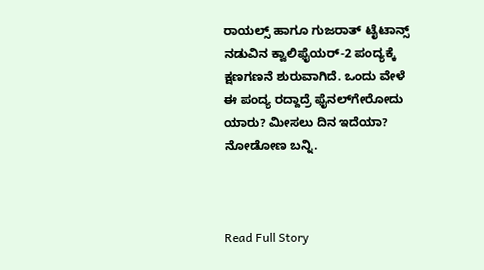ರಾಯಲ್ಸ್ ಹಾಗೂ ಗುಜರಾತ್ ಟೈಟಾನ್ಸ್ ನಡುವಿನ ಕ್ವಾಲಿಫೈಯರ್-2 ಪಂದ್ಯಕ್ಕೆ ಕ್ಷಣಗಣನೆ ಶುರುವಾಗಿದೆ. ಒಂದು ವೇಳೆ ಈ ಪಂದ್ಯ ರದ್ದಾದ್ರೆ ಫೈನಲ್‌ಗೇರೋದು ಯಾರು? ಮೀಸಲು ದಿನ ಇದೆಯಾ? ನೋಡೋಣ ಬನ್ನಿ.



Read Full Story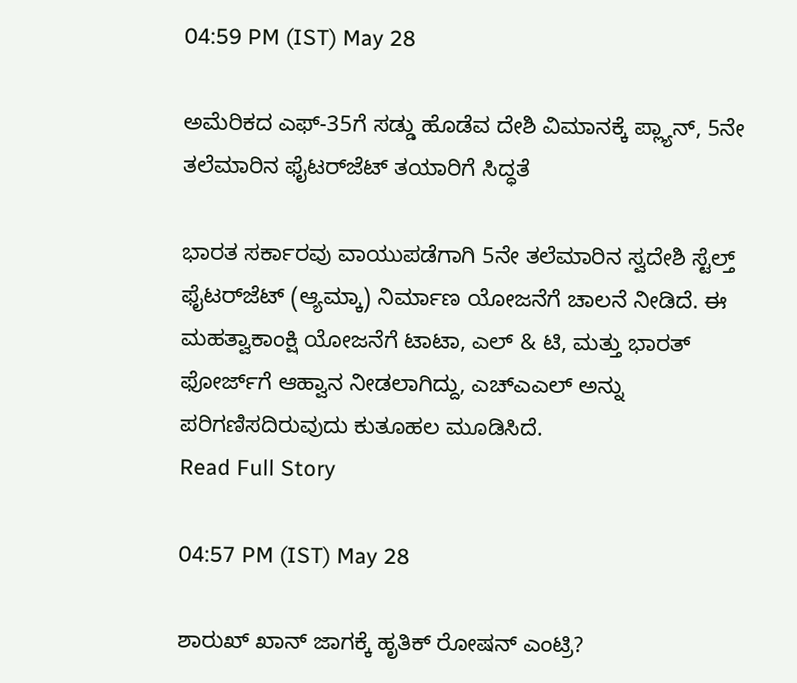04:59 PM (IST) May 28

ಅಮೆರಿಕದ ಎಫ್‌-35ಗೆ ಸಡ್ಡು ಹೊಡೆವ ದೇಶಿ ವಿಮಾನಕ್ಕೆ ಪ್ಲ್ಯಾನ್‌, 5ನೇ ತಲೆಮಾರಿನ ಫೈಟರ್‌ಜೆಟ್‌ ತಯಾರಿಗೆ ಸಿದ್ಧತೆ

ಭಾರತ ಸರ್ಕಾರವು ವಾಯುಪಡೆಗಾಗಿ 5ನೇ ತಲೆಮಾರಿನ ಸ್ವದೇಶಿ ಸ್ಟೆಲ್ತ್‌ ಫೈಟರ್‌ಜೆಟ್‌ (ಆ್ಯಮ್ಕಾ) ನಿರ್ಮಾಣ ಯೋಜನೆಗೆ ಚಾಲನೆ ನೀಡಿದೆ. ಈ ಮಹತ್ವಾಕಾಂಕ್ಷಿ ಯೋಜನೆಗೆ ಟಾಟಾ, ಎಲ್ & ಟಿ, ಮತ್ತು ಭಾರತ್ ಫೋರ್ಜ್‌ಗೆ ಆಹ್ವಾನ ನೀಡಲಾಗಿದ್ದು, ಎಚ್‌ಎಎಲ್‌ ಅನ್ನು ಪರಿಗಣಿಸದಿರುವುದು ಕುತೂಹಲ ಮೂಡಿಸಿದೆ.
Read Full Story

04:57 PM (IST) May 28

ಶಾರುಖ್ ಖಾನ್ ಜಾಗಕ್ಕೆ ಹೃತಿಕ್ ರೋಷನ್ ಎಂಟ್ರಿ?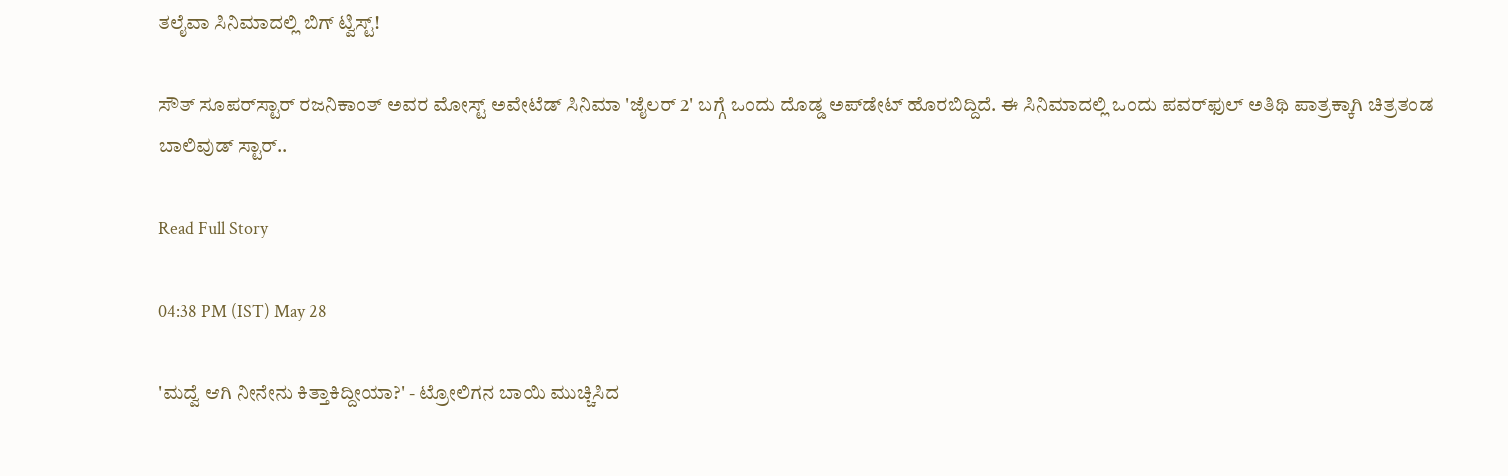ತಲೈವಾ ಸಿನಿಮಾದಲ್ಲಿ ಬಿಗ್ ಟ್ವಿಸ್ಟ್!

ಸೌತ್ ಸೂಪರ್‌ಸ್ಟಾರ್ ರಜನಿಕಾಂತ್ ಅವರ ಮೋಸ್ಟ್ ಅವೇಟೆಡ್ ಸಿನಿಮಾ 'ಜೈಲರ್ 2' ಬಗ್ಗೆ ಒಂದು ದೊಡ್ಡ ಅಪ್‌ಡೇಟ್ ಹೊರಬಿದ್ದಿದೆ. ಈ ಸಿನಿಮಾದಲ್ಲಿ ಒಂದು ಪವರ್‌ಫುಲ್ ಅತಿಥಿ ಪಾತ್ರಕ್ಕಾಗಿ ಚಿತ್ರತಂಡ ಬಾಲಿವುಡ್ ಸ್ಟಾರ್..

Read Full Story

04:38 PM (IST) May 28

'ಮದ್ವೆ ಆಗಿ ನೀನೇನು ಕಿತ್ತಾಕಿದ್ದೀಯಾ?' - ಟ್ರೋಲಿಗನ ಬಾಯಿ ಮುಚ್ಚಿಸಿದ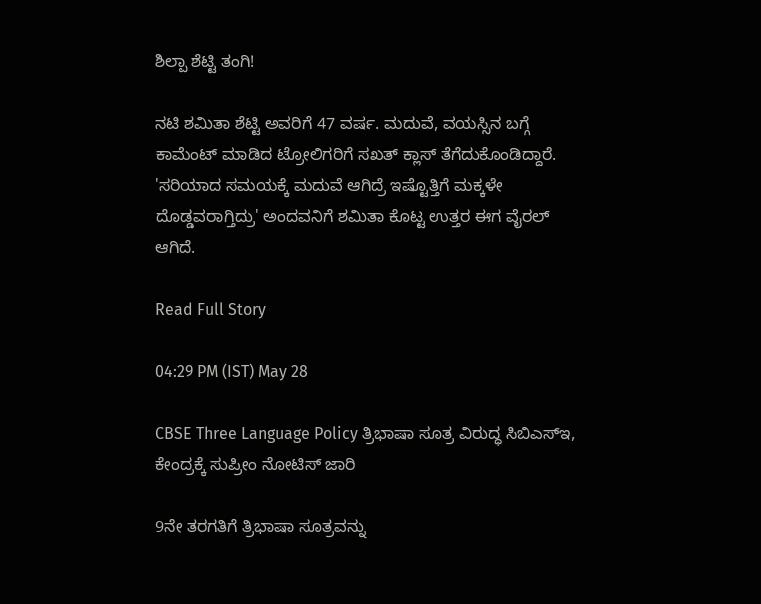ಶಿಲ್ಪಾ ಶೆಟ್ಟಿ ತಂಗಿ!

ನಟಿ ಶಮಿತಾ ಶೆಟ್ಟಿ ಅವರಿಗೆ 47 ವರ್ಷ. ಮದುವೆ, ವಯಸ್ಸಿನ ಬಗ್ಗೆ ಕಾಮೆಂಟ್ ಮಾಡಿದ ಟ್ರೋಲಿಗರಿಗೆ ಸಖತ್ ಕ್ಲಾಸ್ ತೆಗೆದುಕೊಂಡಿದ್ದಾರೆ. 'ಸರಿಯಾದ ಸಮಯಕ್ಕೆ ಮದುವೆ ಆಗಿದ್ರೆ ಇಷ್ಟೊತ್ತಿಗೆ ಮಕ್ಕಳೇ ದೊಡ್ಡವರಾಗ್ತಿದ್ರು' ಅಂದವನಿಗೆ ಶಮಿತಾ ಕೊಟ್ಟ ಉತ್ತರ ಈಗ ವೈರಲ್ ಆಗಿದೆ.

Read Full Story

04:29 PM (IST) May 28

CBSE Three Language Policy ತ್ರಿಭಾಷಾ ಸೂತ್ರ ವಿರುದ್ಧ ಸಿಬಿಎಸ್‌ಇ, ಕೇಂದ್ರಕ್ಕೆ ಸುಪ್ರೀಂ ನೋಟಿಸ್‌ ಜಾರಿ

9ನೇ ತರಗತಿಗೆ ತ್ರಿಭಾಷಾ ಸೂತ್ರವನ್ನು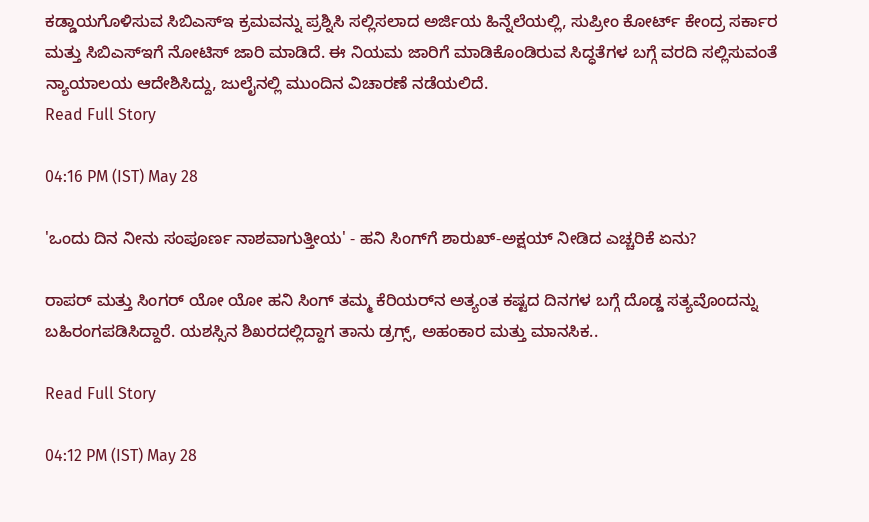ಕಡ್ಡಾಯಗೊಳಿಸುವ ಸಿಬಿಎಸ್‌ಇ ಕ್ರಮವನ್ನು ಪ್ರಶ್ನಿಸಿ ಸಲ್ಲಿಸಲಾದ ಅರ್ಜಿಯ ಹಿನ್ನೆಲೆಯಲ್ಲಿ, ಸುಪ್ರೀಂ ಕೋರ್ಟ್ ಕೇಂದ್ರ ಸರ್ಕಾರ ಮತ್ತು ಸಿಬಿಎಸ್‌ಇಗೆ ನೋಟಿಸ್ ಜಾರಿ ಮಾಡಿದೆ. ಈ ನಿಯಮ ಜಾರಿಗೆ ಮಾಡಿಕೊಂಡಿರುವ ಸಿದ್ಧತೆಗಳ ಬಗ್ಗೆ ವರದಿ ಸಲ್ಲಿಸುವಂತೆ ನ್ಯಾಯಾಲಯ ಆದೇಶಿಸಿದ್ದು, ಜುಲೈನಲ್ಲಿ ಮುಂದಿನ ವಿಚಾರಣೆ ನಡೆಯಲಿದೆ.
Read Full Story

04:16 PM (IST) May 28

'ಒಂದು ದಿನ ನೀನು ಸಂಪೂರ್ಣ ನಾಶವಾಗುತ್ತೀಯ' - ಹನಿ ಸಿಂಗ್‌ಗೆ ಶಾರುಖ್-ಅಕ್ಷಯ್ ನೀಡಿದ ಎಚ್ಚರಿಕೆ ಏನು?

ರಾಪರ್ ಮತ್ತು ಸಿಂಗರ್ ಯೋ ಯೋ ಹನಿ ಸಿಂಗ್‌ ತಮ್ಮ ಕೆರಿಯರ್‌ನ ಅತ್ಯಂತ ಕಷ್ಟದ ದಿನಗಳ ಬಗ್ಗೆ ದೊಡ್ಡ ಸತ್ಯವೊಂದನ್ನು ಬಹಿರಂಗಪಡಿಸಿದ್ದಾರೆ. ಯಶಸ್ಸಿನ ಶಿಖರದಲ್ಲಿದ್ದಾಗ ತಾನು ಡ್ರಗ್ಸ್, ಅಹಂಕಾರ ಮತ್ತು ಮಾನಸಿಕ..

Read Full Story

04:12 PM (IST) May 28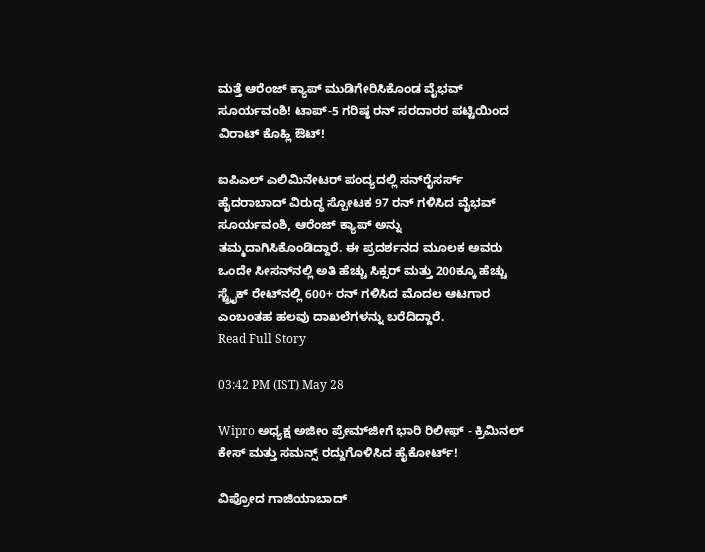ಮತ್ತೆ ಆರೆಂಜ್ ಕ್ಯಾಪ್ ಮುಡಿಗೇರಿಸಿಕೊಂಡ ವೈಭವ್ ಸೂರ್ಯವಂಶಿ! ಟಾಪ್-5 ಗರಿಷ್ಠ ರನ್ ಸರದಾರರ ಪಟ್ಟಿಯಿಂದ ವಿರಾಟ್ ಕೊಹ್ಲಿ ಔಟ್!

ಐಪಿಎಲ್ ಎಲಿಮಿನೇಟರ್ ಪಂದ್ಯದಲ್ಲಿ ಸನ್‌ರೈಸರ್ಸ್ ಹೈದರಾಬಾದ್ ವಿರುದ್ಧ ಸ್ಪೋಟಕ 97 ರನ್ ಗಳಿಸಿದ ವೈಭವ್ ಸೂರ್ಯವಂಶಿ, ಆರೆಂಜ್ ಕ್ಯಾಪ್ ಅನ್ನು ತಮ್ಮದಾಗಿಸಿಕೊಂಡಿದ್ದಾರೆ. ಈ ಪ್ರದರ್ಶನದ ಮೂಲಕ ಅವರು ಒಂದೇ ಸೀಸನ್‌ನಲ್ಲಿ ಅತಿ ಹೆಚ್ಚು ಸಿಕ್ಸರ್ ಮತ್ತು 200ಕ್ಕೂ ಹೆಚ್ಚು ಸ್ಟ್ರೈಕ್ ರೇಟ್‌ನಲ್ಲಿ 600+ ರನ್ ಗಳಿಸಿದ ಮೊದಲ ಆಟಗಾರ ಎಂಬಂತಹ ಹಲವು ದಾಖಲೆಗಳನ್ನು ಬರೆದಿದ್ದಾರೆ.
Read Full Story

03:42 PM (IST) May 28

Wipro ಅಧ್ಯಕ್ಷ ಅಜೀಂ ಪ್ರೇಮ್‌ಜೀಗೆ ಭಾರಿ ರಿಲೀಫ್ - ಕ್ರಿಮಿನಲ್ ಕೇಸ್ ಮತ್ತು ಸಮನ್ಸ್ ರದ್ದುಗೊಳಿಸಿದ ಹೈಕೋರ್ಟ್!

ವಿಪ್ರೋದ ಗಾಜಿಯಾಬಾದ್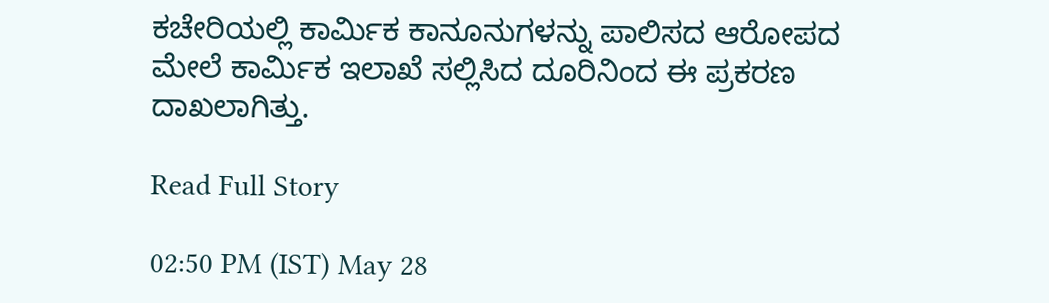ಕಚೇರಿಯಲ್ಲಿ ಕಾರ್ಮಿಕ ಕಾನೂನುಗಳನ್ನು ಪಾಲಿಸದ ಆರೋಪದ ಮೇಲೆ ಕಾರ್ಮಿಕ ಇಲಾಖೆ ಸಲ್ಲಿಸಿದ ದೂರಿನಿಂದ ಈ ಪ್ರಕರಣ ದಾಖಲಾಗಿತ್ತು.

Read Full Story

02:50 PM (IST) May 28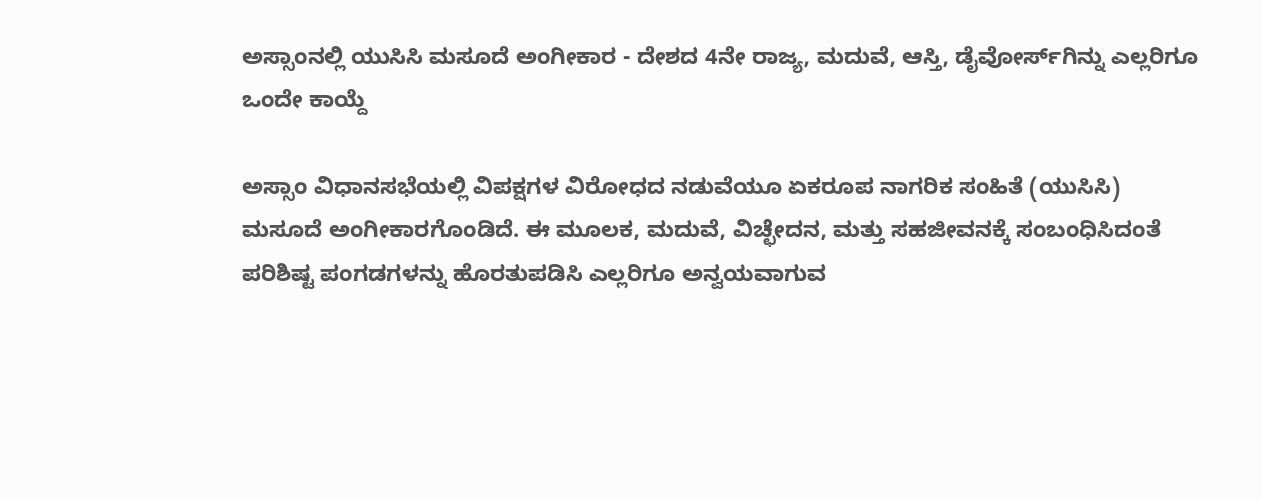ಅಸ್ಸಾಂನಲ್ಲಿ ಯುಸಿಸಿ ಮಸೂದೆ ಅಂಗೀಕಾರ - ದೇಶದ 4ನೇ ರಾಜ್ಯ, ಮದುವೆ, ಆಸ್ತಿ, ಡೈವೋರ್ಸ್‌ಗಿನ್ನು ಎಲ್ಲರಿಗೂ ಒಂದೇ ಕಾಯ್ದೆ

ಅಸ್ಸಾಂ ವಿಧಾನಸಭೆಯಲ್ಲಿ ವಿಪಕ್ಷಗಳ ವಿರೋಧದ ನಡುವೆಯೂ ಏಕರೂಪ ನಾಗರಿಕ ಸಂಹಿತೆ (ಯುಸಿಸಿ) ಮಸೂದೆ ಅಂಗೀಕಾರಗೊಂಡಿದೆ. ಈ ಮೂಲಕ, ಮದುವೆ, ವಿಚ್ಛೇದನ, ಮತ್ತು ಸಹಜೀವನಕ್ಕೆ ಸಂಬಂಧಿಸಿದಂತೆ ಪರಿಶಿಷ್ಟ ಪಂಗಡಗಳನ್ನು ಹೊರತುಪಡಿಸಿ ಎಲ್ಲರಿಗೂ ಅನ್ವಯವಾಗುವ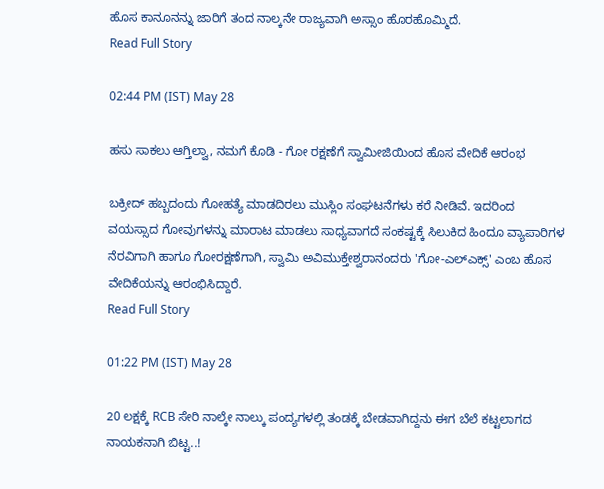ಹೊಸ ಕಾನೂನನ್ನು ಜಾರಿಗೆ ತಂದ ನಾಲ್ಕನೇ ರಾಜ್ಯವಾಗಿ ಅಸ್ಸಾಂ ಹೊರಹೊಮ್ಮಿದೆ.
Read Full Story

02:44 PM (IST) May 28

ಹಸು ಸಾಕಲು ಆಗ್ತಿಲ್ವಾ, ನಮಗೆ ಕೊಡಿ - ಗೋ ರಕ್ಷಣೆಗೆ ಸ್ವಾಮೀಜಿಯಿಂದ ಹೊಸ ವೇದಿಕೆ ಆರಂಭ

ಬಕ್ರೀದ್ ಹಬ್ಬದಂದು ಗೋಹತ್ಯೆ ಮಾಡದಿರಲು ಮುಸ್ಲಿಂ ಸಂಘಟನೆಗಳು ಕರೆ ನೀಡಿವೆ. ಇದರಿಂದ ವಯಸ್ಸಾದ ಗೋವುಗಳನ್ನು ಮಾರಾಟ ಮಾಡಲು ಸಾಧ್ಯವಾಗದೆ ಸಂಕಷ್ಟಕ್ಕೆ ಸಿಲುಕಿದ ಹಿಂದೂ ವ್ಯಾಪಾರಿಗಳ ನೆರವಿಗಾಗಿ ಹಾಗೂ ಗೋರಕ್ಷಣೆಗಾಗಿ, ಸ್ವಾಮಿ ಅವಿಮುಕ್ತೇಶ್ವರಾನಂದರು 'ಗೋ-ಎಲ್‌ಎಕ್ಸ್' ಎಂಬ ಹೊಸ ವೇದಿಕೆಯನ್ನು ಆರಂಭಿಸಿದ್ದಾರೆ.
Read Full Story

01:22 PM (IST) May 28

20 ಲಕ್ಷಕ್ಕೆ RCB ಸೇರಿ ನಾಲ್ಕೇ ನಾಲ್ಕು ಪಂದ್ಯಗಳಲ್ಲಿ ತಂಡಕ್ಕೆ ಬೇಡವಾಗಿದ್ದನು ಈಗ ಬೆಲೆ ಕಟ್ಟಲಾಗದ ನಾಯಕನಾಗಿ ಬಿಟ್ಟ..!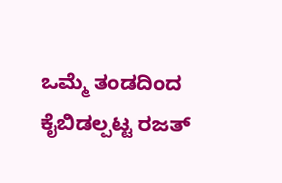ಒಮ್ಮೆ ತಂಡದಿಂದ ಕೈಬಿಡಲ್ಪಟ್ಟ ರಜತ್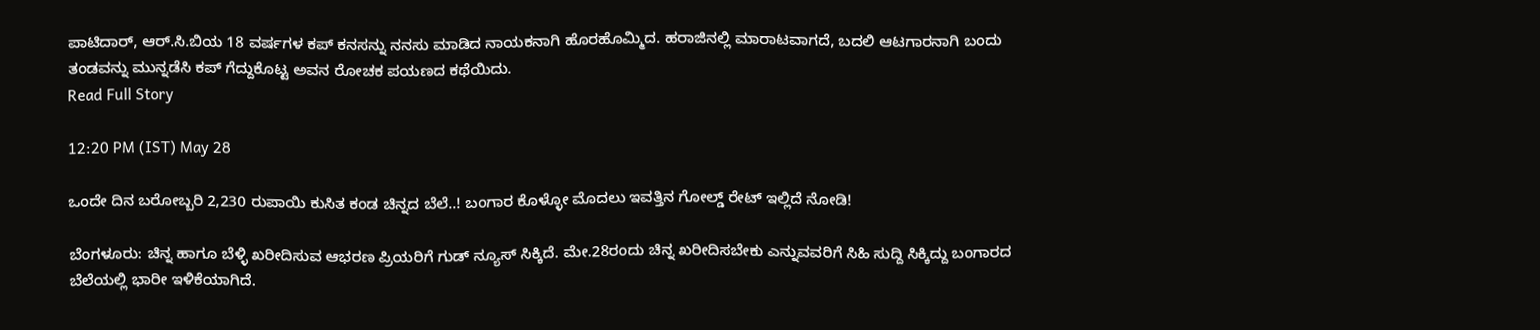ಪಾಟಿದಾರ್, ಆರ್.ಸಿ.ಬಿಯ 18 ವರ್ಷಗಳ ಕಪ್ ಕನಸನ್ನು ನನಸು ಮಾಡಿದ ನಾಯಕನಾಗಿ ಹೊರಹೊಮ್ಮಿದ. ಹರಾಜಿನಲ್ಲಿ ಮಾರಾಟವಾಗದೆ, ಬದಲಿ ಆಟಗಾರನಾಗಿ ಬಂದು ತಂಡವನ್ನು ಮುನ್ನಡೆಸಿ ಕಪ್ ಗೆದ್ದುಕೊಟ್ಟ ಅವನ ರೋಚಕ ಪಯಣದ ಕಥೆಯಿದು.
Read Full Story

12:20 PM (IST) May 28

ಒಂದೇ ದಿನ ಬರೋಬ್ಬರಿ 2,230 ರುಪಾಯಿ ಕುಸಿತ ಕಂಡ ಚಿನ್ನದ ಬೆಲೆ..! ಬಂಗಾರ ಕೊಳ್ಳೋ ಮೊದಲು ಇವತ್ತಿನ ಗೋಲ್ಡ್‌ ರೇಟ್ ಇಲ್ಲಿದೆ ನೋಡಿ!

ಬೆಂಗಳೂರು: ಚಿನ್ನ ಹಾಗೂ ಬೆಳ್ಳಿ ಖರೀದಿಸುವ ಆಭರಣ ಪ್ರಿಯರಿಗೆ ಗುಡ್ ನ್ಯೂಸ್ ಸಿಕ್ಕಿದೆ. ಮೇ.28ರಂದು ಚಿನ್ನ ಖರೀದಿಸಬೇಕು ಎನ್ನುವವರಿಗೆ ಸಿಹಿ ಸುದ್ದಿ ಸಿಕ್ಕಿದ್ದು ಬಂಗಾರದ ಬೆಲೆಯಲ್ಲಿ ಭಾರೀ ಇಳಿಕೆಯಾಗಿದೆ.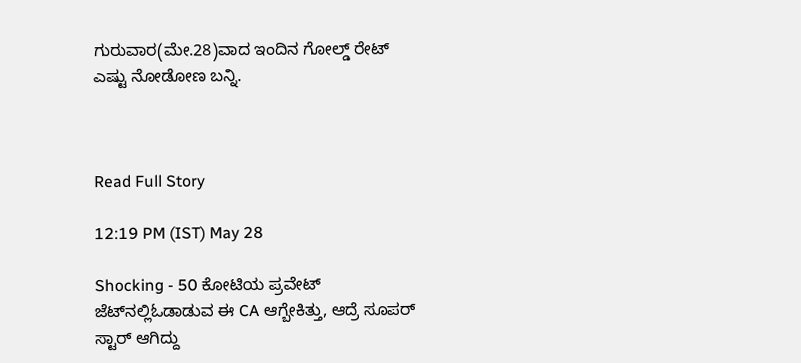ಗುರುವಾರ(ಮೇ.28)ವಾದ ಇಂದಿನ ಗೋಲ್ಡ್ ರೇಟ್ ಎಷ್ಟು ನೋಡೋಣ ಬನ್ನಿ.



Read Full Story

12:19 PM (IST) May 28

Shocking - 50 ಕೋಟಿಯ ಪ್ರವೇಟ್‌ ಜೆಟ್‌ನಲ್ಲಿಓಡಾಡುವ ಈ CA ಆಗ್ಬೇಕಿತ್ತು, ಆದ್ರೆ ಸೂಪರ್ ಸ್ಟಾರ್ ಆಗಿದ್ದು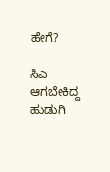ಹೇಗೆ?

ಸಿಎ ಆಗಬೇಕಿದ್ದ ಹುಡುಗಿ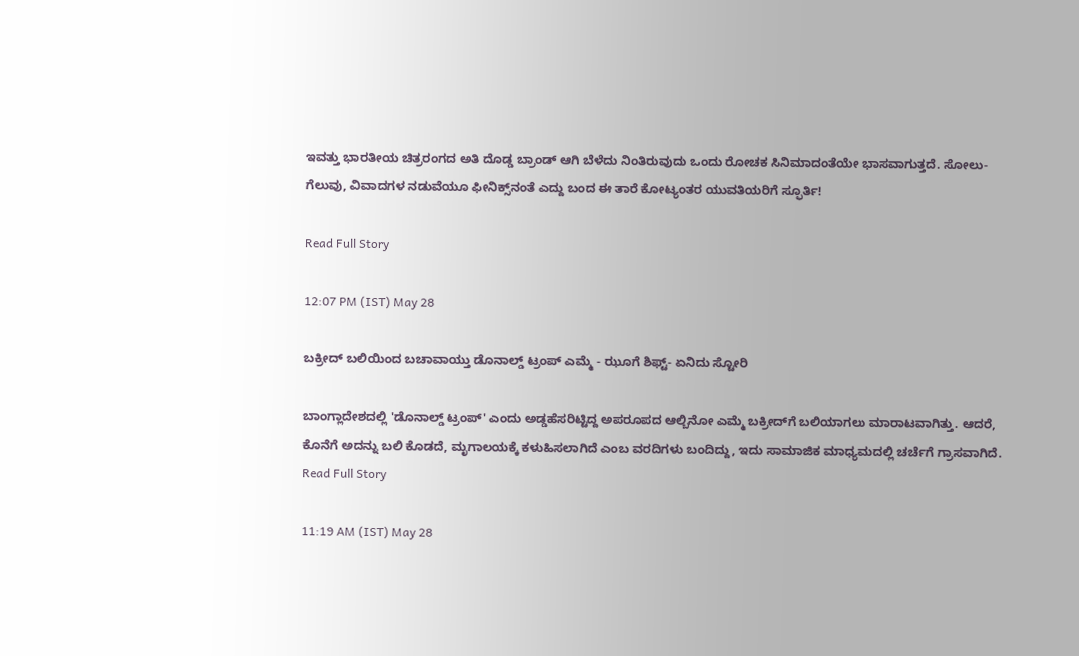ಇವತ್ತು ಭಾರತೀಯ ಚಿತ್ರರಂಗದ ಅತಿ ದೊಡ್ಡ ಬ್ರಾಂಡ್ ಆಗಿ ಬೆಳೆದು ನಿಂತಿರುವುದು ಒಂದು ರೋಚಕ ಸಿನಿಮಾದಂತೆಯೇ ಭಾಸವಾಗುತ್ತದೆ. ಸೋಲು-ಗೆಲುವು, ವಿವಾದಗಳ ನಡುವೆಯೂ ಫೀನಿಕ್ಸ್‌ನಂತೆ ಎದ್ದು ಬಂದ ಈ ತಾರೆ ಕೋಟ್ಯಂತರ ಯುವತಿಯರಿಗೆ ಸ್ಫೂರ್ತಿ!

Read Full Story

12:07 PM (IST) May 28

ಬಕ್ರೀದ್ ಬಲಿಯಿಂದ ಬಚಾವಾಯ್ತು ಡೊನಾಲ್ಡ್ ಟ್ರಂಪ್ ಎಮ್ಮೆ - ಝೂಗೆ ಶಿಫ್ಟ್- ಏನಿದು ಸ್ಟೋರಿ

ಬಾಂಗ್ಲಾದೇಶದಲ್ಲಿ 'ಡೊನಾಲ್ಡ್ ಟ್ರಂಪ್' ಎಂದು ಅಡ್ಡಹೆಸರಿಟ್ಟಿದ್ದ ಅಪರೂಪದ ಆಲ್ಬಿನೋ ಎಮ್ಮೆ ಬಕ್ರೀದ್‌ಗೆ ಬಲಿಯಾಗಲು ಮಾರಾಟವಾಗಿತ್ತು. ಆದರೆ, ಕೊನೆಗೆ ಅದನ್ನು ಬಲಿ ಕೊಡದೆ, ಮೃಗಾಲಯಕ್ಕೆ ಕಳುಹಿಸಲಾಗಿದೆ ಎಂಬ ವರದಿಗಳು ಬಂದಿದ್ದು, ಇದು ಸಾಮಾಜಿಕ ಮಾಧ್ಯಮದಲ್ಲಿ ಚರ್ಚೆಗೆ ಗ್ರಾಸವಾಗಿದೆ.
Read Full Story

11:19 AM (IST) May 28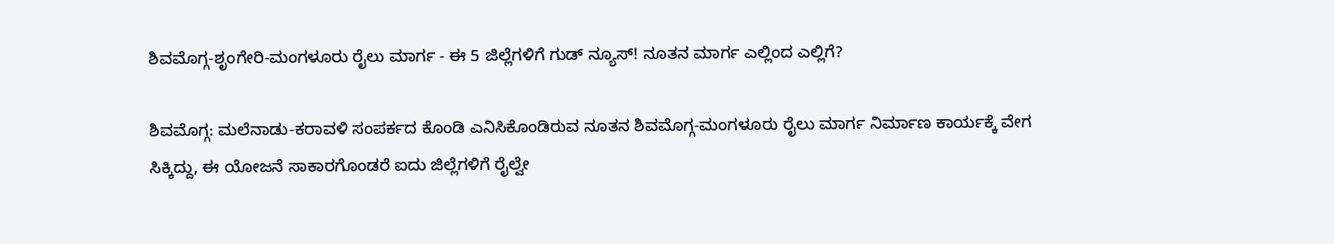ಶಿವಮೊಗ್ಗ-ಶೃಂಗೇರಿ-ಮಂಗಳೂರು ರೈಲು ಮಾರ್ಗ - ಈ 5 ಜಿಲ್ಲೆಗಳಿಗೆ ಗುಡ್‌ ನ್ಯೂಸ್! ನೂತನ ಮಾರ್ಗ ಎಲ್ಲಿಂದ ಎಲ್ಲಿಗೆ?

ಶಿವಮೊಗ್ಗ: ಮಲೆನಾಡು-ಕರಾವಳಿ ಸಂಪರ್ಕದ ಕೊಂಡಿ ಎನಿಸಿಕೊಂಡಿರುವ ನೂತನ ಶಿವಮೊಗ್ಗ-ಮಂಗಳೂರು ರೈಲು ಮಾರ್ಗ ನಿರ್ಮಾಣ ಕಾರ್ಯಕ್ಕೆ ವೇಗ ಸಿಕ್ಕಿದ್ದು, ಈ ಯೋಜನೆ ಸಾಕಾರಗೊಂಡರೆ ಐದು ಜಿಲ್ಲೆಗಳಿಗೆ ರೈಲ್ವೇ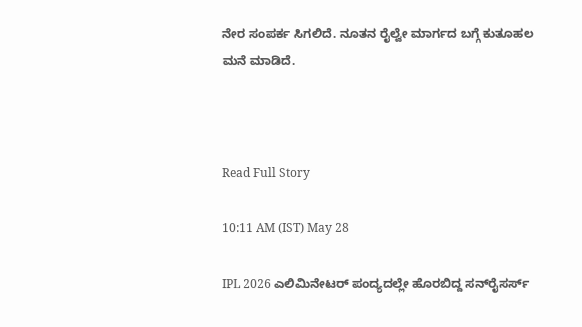ನೇರ ಸಂಪರ್ಕ ಸಿಗಲಿದೆ. ನೂತನ ರೈಲ್ವೇ ಮಾರ್ಗದ ಬಗ್ಗೆ ಕುತೂಹಲ ಮನೆ ಮಾಡಿದೆ.



Read Full Story

10:11 AM (IST) May 28

IPL 2026 ಎಲಿಮಿನೇಟರ್ ಪಂದ್ಯದಲ್ಲೇ ಹೊರಬಿದ್ದ ಸನ್‌ರೈಸರ್ಸ್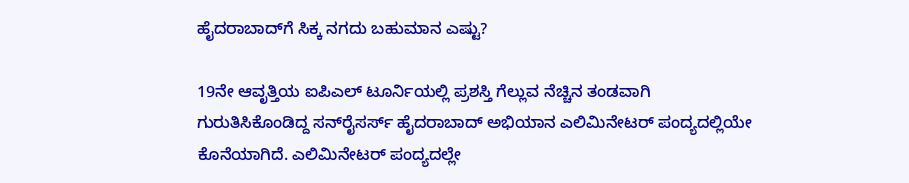ಹೈದರಾಬಾದ್‌ಗೆ ಸಿಕ್ಕ ನಗದು ಬಹುಮಾನ ಎಷ್ಟು?

19ನೇ ಆವೃತ್ತಿಯ ಐಪಿಎಲ್ ಟೂರ್ನಿಯಲ್ಲಿ ಪ್ರಶಸ್ತಿ ಗೆಲ್ಲುವ ನೆಚ್ಚಿನ ತಂಡವಾಗಿ ಗುರುತಿಸಿಕೊಂಡಿದ್ದ ಸನ್‌ರೈಸರ್ಸ್ ಹೈದರಾಬಾದ್ ಅಭಿಯಾನ ಎಲಿಮಿನೇಟರ್ ಪಂದ್ಯದಲ್ಲಿಯೇ ಕೊನೆಯಾಗಿದೆ. ಎಲಿಮಿನೇಟರ್ ಪಂದ್ಯದಲ್ಲೇ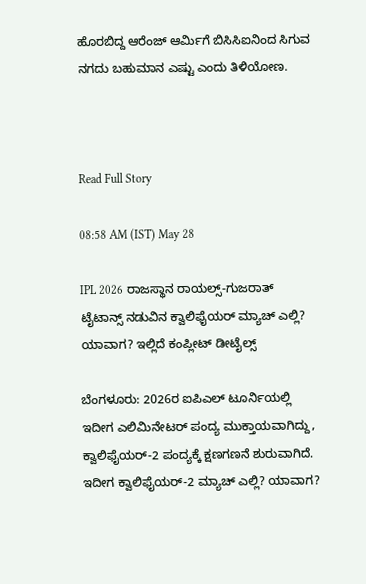ಹೊರಬಿದ್ದ ಆರೆಂಜ್ ಆರ್ಮಿಗೆ ಬಿಸಿಸಿಐನಿಂದ ಸಿಗುವ ನಗದು ಬಹುಮಾನ ಎಷ್ಟು ಎಂದು ತಿಳಿಯೋಣ.



Read Full Story

08:58 AM (IST) May 28

IPL 2026 ರಾಜಸ್ಥಾನ ರಾಯಲ್ಸ್-ಗುಜರಾತ್ ಟೈಟಾನ್ಸ್ ನಡುವಿನ ಕ್ವಾಲಿಫೈಯರ್ ಮ್ಯಾಚ್ ಎಲ್ಲಿ? ಯಾವಾಗ? ಇಲ್ಲಿದೆ ಕಂಪ್ಲೀಟ್ ಡೀಟೈಲ್ಸ್

ಬೆಂಗಳೂರು: 2026ರ ಐಪಿಎಲ್ ಟೂರ್ನಿಯಲ್ಲಿ ಇದೀಗ ಎಲಿಮಿನೇಟರ್ ಪಂದ್ಯ ಮುಕ್ತಾಯವಾಗಿದ್ದು, ಕ್ವಾಲಿಫೈಯರ್-2 ಪಂದ್ಯಕ್ಕೆ ಕ್ಷಣಗಣನೆ ಶುರುವಾಗಿದೆ. ಇದೀಗ ಕ್ವಾಲಿಫೈಯರ್-2 ಮ್ಯಾಚ್ ಎಲ್ಲಿ? ಯಾವಾಗ?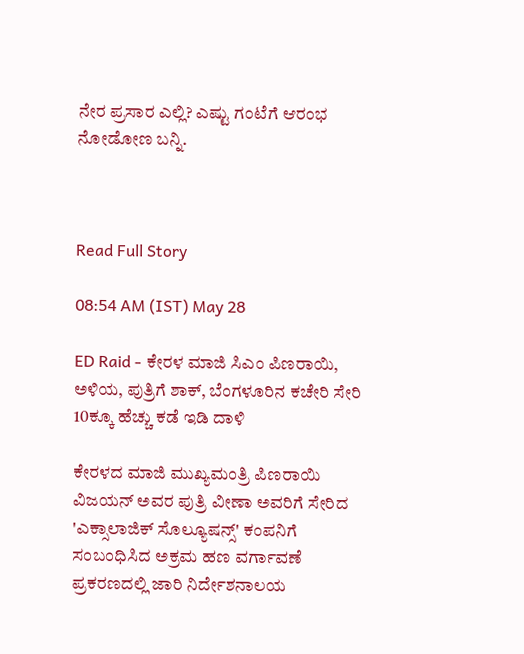ನೇರ ಪ್ರಸಾರ ಎಲ್ಲಿ? ಎಷ್ಟು ಗಂಟೆಗೆ ಆರಂಭ ನೋಡೋಣ ಬನ್ನಿ.



Read Full Story

08:54 AM (IST) May 28

ED Raid - ಕೇರಳ ಮಾಜಿ ಸಿಎಂ ಪಿಣರಾಯಿ, ಅಳಿಯ, ಪುತ್ರಿಗೆ ಶಾಕ್, ಬೆಂಗಳೂರಿನ ಕಚೇರಿ ಸೇರಿ 10ಕ್ಕೂ ಹೆಚ್ಚು ಕಡೆ ಇಡಿ ದಾಳಿ

ಕೇರಳದ ಮಾಜಿ ಮುಖ್ಯಮಂತ್ರಿ ಪಿಣರಾಯಿ ವಿಜಯನ್ ಅವರ ಪುತ್ರಿ ವೀಣಾ ಅವರಿಗೆ ಸೇರಿದ 'ಎಕ್ಸಾಲಾಜಿಕ್ ಸೊಲ್ಯೂಷನ್ಸ್' ಕಂಪನಿಗೆ ಸಂಬಂಧಿಸಿದ ಅಕ್ರಮ ಹಣ ವರ್ಗಾವಣೆ ಪ್ರಕರಣದಲ್ಲಿ ಜಾರಿ ನಿರ್ದೇಶನಾಲಯ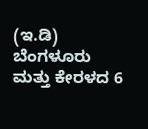(ಇ.ಡಿ) ಬೆಂಗಳೂರು ಮತ್ತು ಕೇರಳದ 6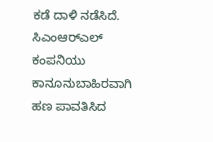ಕಡೆ ದಾಳಿ ನಡೆಸಿದೆ. ಸಿಎಂಆರ್‌ಎಲ್ ಕಂಪನಿಯು ಕಾನೂನುಬಾಹಿರವಾಗಿ ಹಣ ಪಾವತಿಸಿದ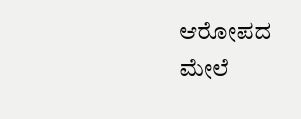ಆರೋಪದ ಮೇಲೆ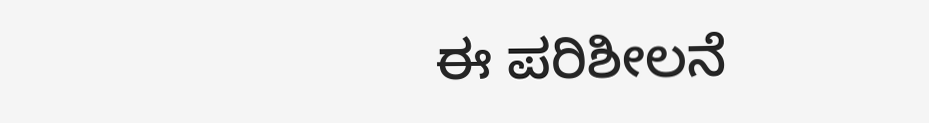ಈ ಪರಿಶೀಲನೆ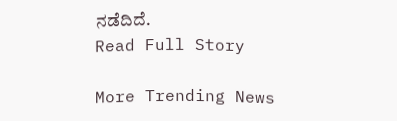ನಡೆದಿದೆ.
Read Full Story

More Trending News